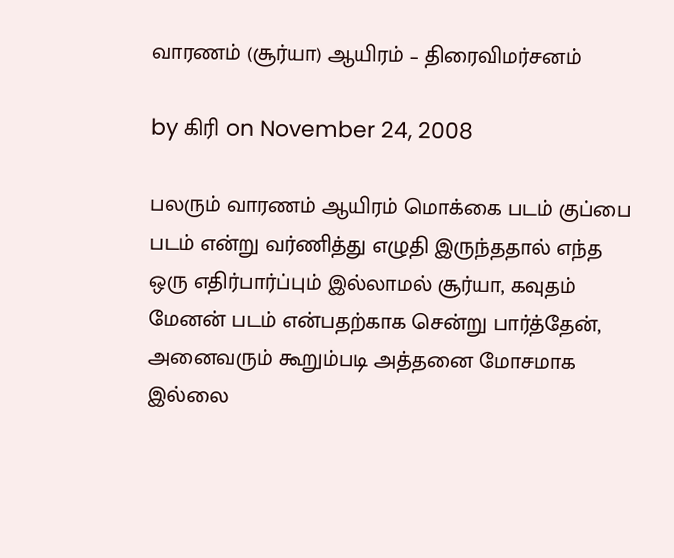வாரணம் (சூர்யா) ஆயிரம் – திரைவிமர்சனம்

by கிரி on November 24, 2008

பலரும் வாரணம் ஆயிரம் மொக்கை படம் குப்பை படம் என்று வர்ணித்து எழுதி இருந்ததால் எந்த ஒரு எதிர்பார்ப்பும் இல்லாமல் சூர்யா, கவுதம் மேனன் படம் என்பதற்காக சென்று பார்த்தேன், அனைவரும் கூறும்படி அத்தனை மோசமாக இல்லை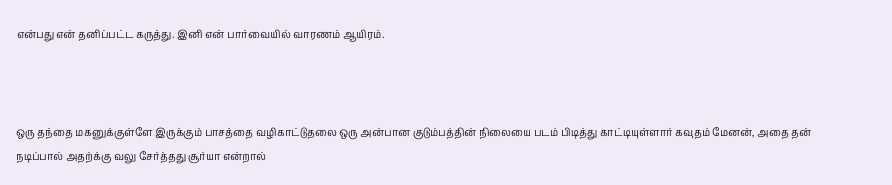என்பது என் தனிப்பட்ட கருத்து. இனி என் பார்வையில் வாரணம் ஆயிரம்.



ஒரு தந்தை மகனுக்குள்ளே இருக்கும் பாசத்தை வழிகாட்டுதலை ஒரு அன்பான குடும்பத்தின் நிலையை படம் பிடித்து காட்டியுள்ளார் கவுதம் மேனன், அதை தன் நடிப்பால் அதற்க்கு வலு சேர்த்தது சூர்யா என்றால்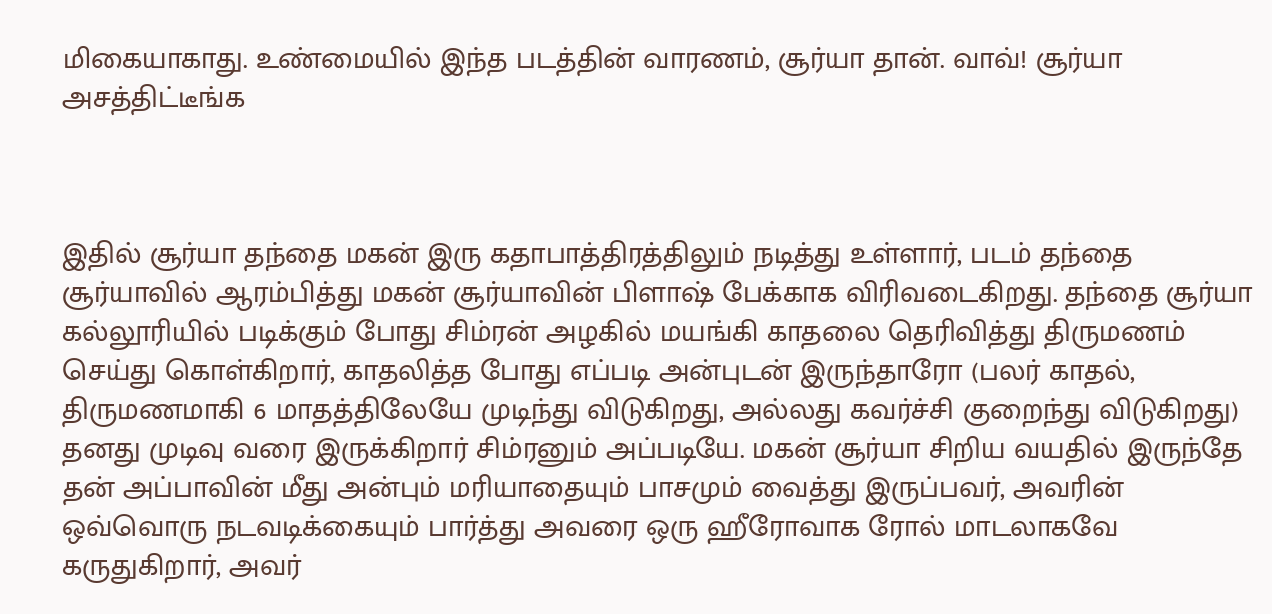மிகையாகாது. உண்மையில் இந்த படத்தின் வாரணம், சூர்யா தான். வாவ்! சூர்யா அசத்திட்டீங்க



இதில் சூர்யா தந்தை மகன் இரு கதாபாத்திரத்திலும் நடித்து உள்ளார், படம் தந்தை சூர்யாவில் ஆரம்பித்து மகன் சூர்யாவின் பிளாஷ் பேக்காக விரிவடைகிறது. தந்தை சூர்யா கல்லூரியில் படிக்கும் போது சிம்ரன் அழகில் மயங்கி காதலை தெரிவித்து திருமணம் செய்து கொள்கிறார், காதலித்த போது எப்படி அன்புடன் இருந்தாரோ (பலர் காதல், திருமணமாகி 6 மாதத்திலேயே முடிந்து விடுகிறது, அல்லது கவர்ச்சி குறைந்து விடுகிறது) தனது முடிவு வரை இருக்கிறார் சிம்ரனும் அப்படியே. மகன் சூர்யா சிறிய வயதில் இருந்தே தன் அப்பாவின் மீது அன்பும் மரியாதையும் பாசமும் வைத்து இருப்பவர், அவரின் ஒவ்வொரு நடவடிக்கையும் பார்த்து அவரை ஒரு ஹீரோவாக ரோல் மாடலாகவே கருதுகிறார், அவர்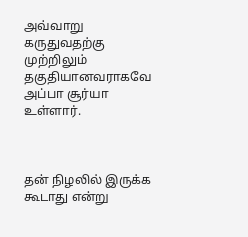அவ்வாறு கருதுவதற்கு முற்றிலும் தகுதியானவராகவே அப்பா சூர்யா உள்ளார்.



தன் நிழலில் இருக்க கூடாது என்று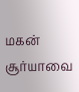மகன் சூர்யாவை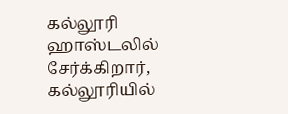கல்லூரி ஹாஸ்டலில் சேர்க்கிறார், கல்லூரியில்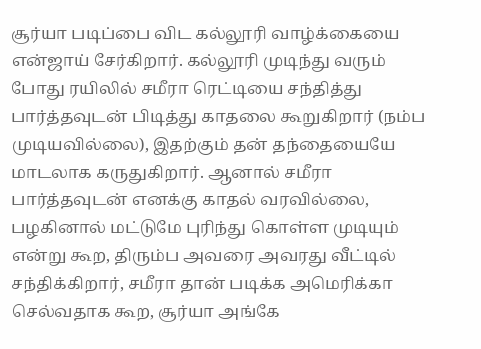சூர்யா படிப்பை விட கல்லூரி வாழ்க்கையை என்ஜாய் சேர்கிறார். கல்லூரி முடிந்து வரும் போது ரயிலில் சமீரா ரெட்டியை சந்தித்து பார்த்தவுடன் பிடித்து காதலை கூறுகிறார் (நம்ப முடியவில்லை), இதற்கும் தன் தந்தையையே மாடலாக கருதுகிறார். ஆனால் சமீரா பார்த்தவுடன் எனக்கு காதல் வரவில்லை, பழகினால் மட்டுமே புரிந்து கொள்ள முடியும் என்று கூற, திரும்ப அவரை அவரது வீட்டில் சந்திக்கிறார், சமீரா தான் படிக்க அமெரிக்கா செல்வதாக கூற, சூர்யா அங்கே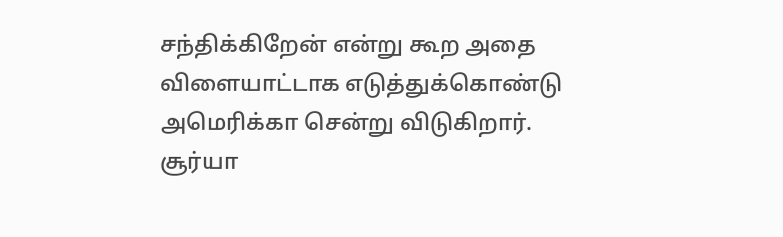சந்திக்கிறேன் என்று கூற அதை விளையாட்டாக எடுத்துக்கொண்டு அமெரிக்கா சென்று விடுகிறார். சூர்யா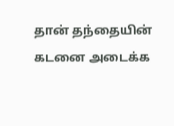தான் தந்தையின் கடனை அடைக்க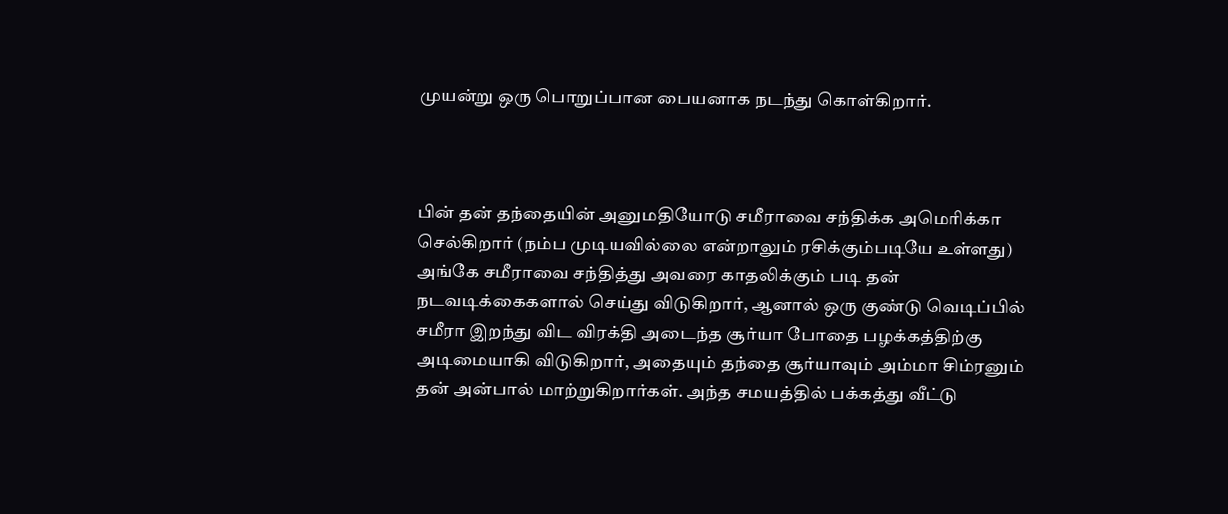முயன்று ஒரு பொறுப்பான பையனாக நடந்து கொள்கிறார்.



பின் தன் தந்தையின் அனுமதியோடு சமீராவை சந்திக்க அமெரிக்கா செல்கிறார் (நம்ப முடியவில்லை என்றாலும் ரசிக்கும்படியே உள்ளது) அங்கே சமீராவை சந்தித்து அவரை காதலிக்கும் படி தன் நடவடிக்கைகளால் செய்து விடுகிறார், ஆனால் ஒரு குண்டு வெடிப்பில் சமீரா இறந்து விட விரக்தி அடைந்த சூர்யா போதை பழக்கத்திற்கு அடிமையாகி விடுகிறார், அதையும் தந்தை சூர்யாவும் அம்மா சிம்ரனும் தன் அன்பால் மாற்றுகிறார்கள். அந்த சமயத்தில் பக்கத்து வீட்டு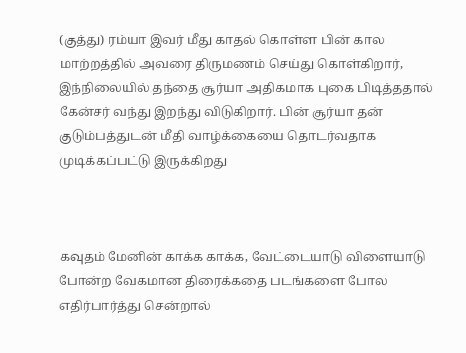(குத்து) ரம்யா இவர் மீது காதல் கொள்ள பின் கால மாற்றத்தில் அவரை திருமணம் செய்து கொள்கிறார், இந்நிலையில் தந்தை சூர்யா அதிகமாக புகை பிடித்ததால் கேன்சர் வந்து இறந்து விடுகிறார். பின் சூர்யா தன் குடும்பத்துடன் மீதி வாழ்க்கையை தொடர்வதாக முடிக்கப்பட்டு இருக்கிறது



கவுதம் மேனின் காக்க காக்க, வேட்டையாடு விளையாடு போன்ற வேகமான திரைக்கதை படங்களை போல எதிர்பார்த்து சென்றால்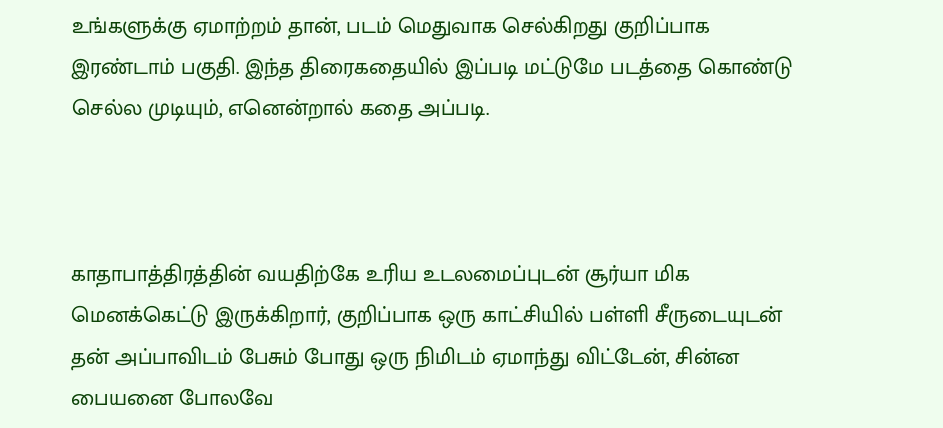உங்களுக்கு ஏமாற்றம் தான், படம் மெதுவாக செல்கிறது குறிப்பாக இரண்டாம் பகுதி. இந்த திரைகதையில் இப்படி மட்டுமே படத்தை கொண்டு செல்ல முடியும், எனென்றால் கதை அப்படி.



காதாபாத்திரத்தின் வயதிற்கே உரிய உடலமைப்புடன் சூர்யா மிக மெனக்கெட்டு இருக்கிறார், குறிப்பாக ஒரு காட்சியில் பள்ளி சீருடையுடன் தன் அப்பாவிடம் பேசும் போது ஒரு நிமிடம் ஏமாந்து விட்டேன், சின்ன பையனை போலவே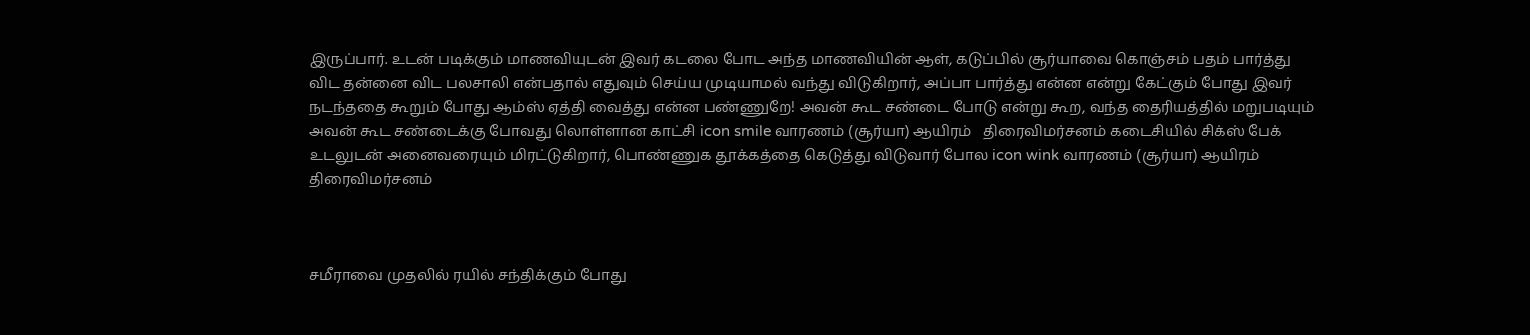இருப்பார். உடன் படிக்கும் மாணவியுடன் இவர் கடலை போட அந்த மாணவியின் ஆள், கடுப்பில் சூர்யாவை கொஞ்சம் பதம் பார்த்து விட தன்னை விட பலசாலி என்பதால் எதுவும் செய்ய முடியாமல் வந்து விடுகிறார், அப்பா பார்த்து என்ன என்று கேட்கும் போது இவர் நடந்ததை கூறும் போது ஆம்ஸ் ஏத்தி வைத்து என்ன பண்ணுறே! அவன் கூட சண்டை போடு என்று கூற, வந்த தைரியத்தில் மறுபடியும் அவன் கூட சண்டைக்கு போவது லொள்ளான காட்சி icon smile வாரணம் (சூர்யா) ஆயிரம்   திரைவிமர்சனம் கடைசியில் சிக்ஸ் பேக் உடலுடன் அனைவரையும் மிரட்டுகிறார், பொண்ணுக தூக்கத்தை கெடுத்து விடுவார் போல icon wink வாரணம் (சூர்யா) ஆயிரம்   திரைவிமர்சனம்



சமீராவை முதலில் ரயில் சந்திக்கும் போது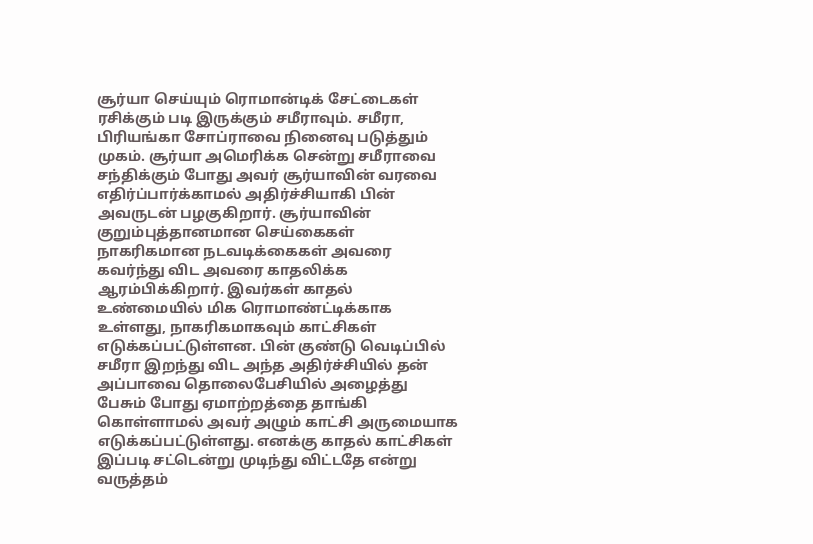சூர்யா செய்யும் ரொமான்டிக் சேட்டைகள் ரசிக்கும் படி இருக்கும் சமீராவும். சமீரா, பிரியங்கா சோப்ராவை நினைவு படுத்தும் முகம். சூர்யா அமெரிக்க சென்று சமீராவை சந்திக்கும் போது அவர் சூர்யாவின் வரவை எதிர்ப்பார்க்காமல் அதிர்ச்சியாகி பின் அவருடன் பழகுகிறார். சூர்யாவின் குறும்புத்தானமான செய்கைகள் நாகரிகமான நடவடிக்கைகள் அவரை கவர்ந்து விட அவரை காதலிக்க ஆரம்பிக்கிறார். இவர்கள் காதல் உண்மையில் மிக ரொமாண்ட்டிக்காக உள்ளது, நாகரிகமாகவும் காட்சிகள் எடுக்கப்பட்டுள்ளன. பின் குண்டு வெடிப்பில் சமீரா இறந்து விட அந்த அதிர்ச்சியில் தன் அப்பாவை தொலைபேசியில் அழைத்து பேசும் போது ஏமாற்றத்தை தாங்கி கொள்ளாமல் அவர் அழும் காட்சி அருமையாக எடுக்கப்பட்டுள்ளது. எனக்கு காதல் காட்சிகள் இப்படி சட்டென்று முடிந்து விட்டதே என்று வருத்தம்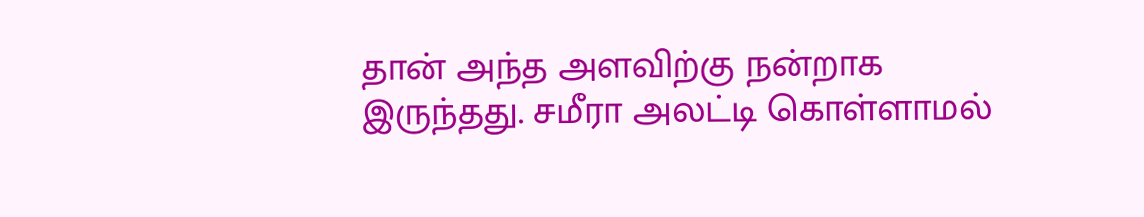தான் அந்த அளவிற்கு நன்றாக இருந்தது. சமீரா அலட்டி கொள்ளாமல்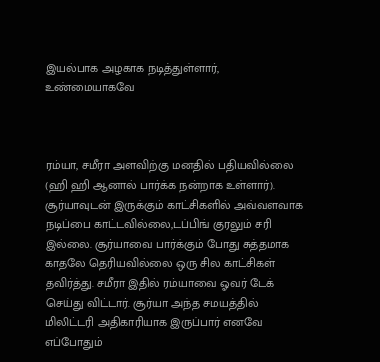இயல்பாக அழகாக நடித்துள்ளார், உண்மையாகவே



ரம்யா, சமீரா அளவிற்கு மனதில் பதியவில்லை (ஹி ஹி ஆனால் பார்க்க நன்றாக உள்ளார்). சூர்யாவுடன் இருக்கும் காட்சிகளில் அவ்வளவாக நடிப்பை காட்டவில்லை,டப்பிங் குரலும் சரி இல்லை. சூர்யாவை பார்க்கும் போது சுத்தமாக காதலே தெரியவில்லை ஒரு சில காட்சிகள் தவிர்த்து. சமீரா இதில் ரம்யாவை ஓவர் டேக் செய்து விட்டார். சூர்யா அந்த சமயத்தில் மிலிட்டரி அதிகாரியாக இருப்பார் எனவே எப்போதும்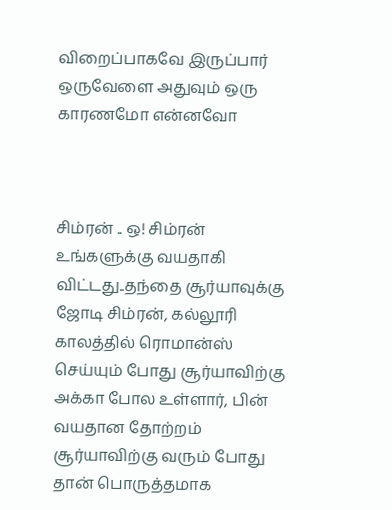விறைப்பாகவே இருப்பார் ஒருவேளை அதுவும் ஒரு காரணமோ என்னவோ



சிம்ரன் .. ஒ! சிம்ரன் உங்களுக்கு வயதாகி விட்டது..தந்தை சூர்யாவுக்கு ஜோடி சிம்ரன், கல்லூரி காலத்தில் ரொமான்ஸ் செய்யும் போது சூர்யாவிற்கு அக்கா போல உள்ளார், பின் வயதான தோற்றம் சூர்யாவிற்கு வரும் போது தான் பொருத்தமாக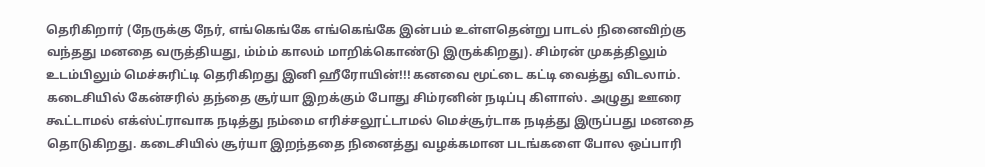தெரிகிறார் (நேருக்கு நேர், எங்கெங்கே எங்கெங்கே இன்பம் உள்ளதென்று பாடல் நினைவிற்கு வந்தது மனதை வருத்தியது, ம்ம்ம் காலம் மாறிக்கொண்டு இருக்கிறது). சிம்ரன் முகத்திலும் உடம்பிலும் மெச்சுரிட்டி தெரிகிறது இனி ஹீரோயின்!!! கனவை மூட்டை கட்டி வைத்து விடலாம். கடைசியில் கேன்சரில் தந்தை சூர்யா இறக்கும் போது சிம்ரனின் நடிப்பு கிளாஸ். அழுது ஊரை கூட்டாமல் எக்ஸ்ட்ராவாக நடித்து நம்மை எரிச்சலூட்டாமல் மெச்சூர்டாக நடித்து இருப்பது மனதை தொடுகிறது. கடைசியில் சூர்யா இறந்ததை நினைத்து வழக்கமான படங்களை போல ஒப்பாரி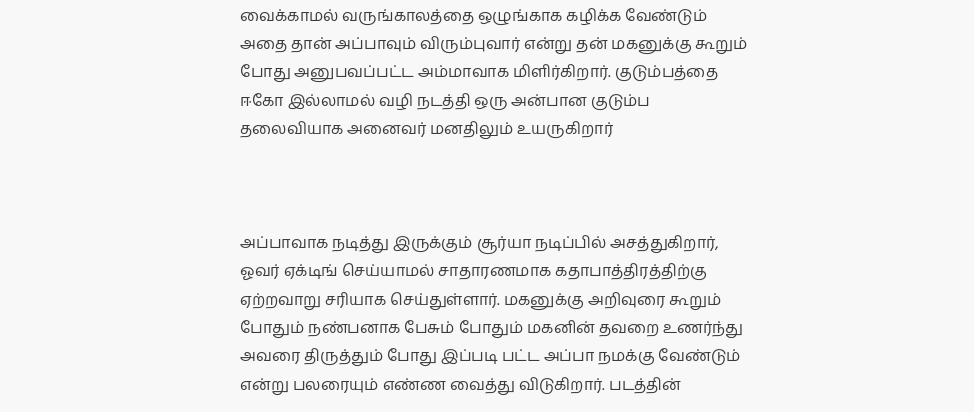வைக்காமல் வருங்காலத்தை ஒழுங்காக கழிக்க வேண்டும் அதை தான் அப்பாவும் விரும்புவார் என்று தன் மகனுக்கு கூறும் போது அனுபவப்பட்ட அம்மாவாக மிளிர்கிறார். குடும்பத்தை ஈகோ இல்லாமல் வழி நடத்தி ஒரு அன்பான குடும்ப தலைவியாக அனைவர் மனதிலும் உயருகிறார்



அப்பாவாக நடித்து இருக்கும் சூர்யா நடிப்பில் அசத்துகிறார், ஓவர் ஏக்டிங் செய்யாமல் சாதாரணமாக கதாபாத்திரத்திற்கு ஏற்றவாறு சரியாக செய்துள்ளார். மகனுக்கு அறிவுரை கூறும் போதும் நண்பனாக பேசும் போதும் மகனின் தவறை உணர்ந்து அவரை திருத்தும் போது இப்படி பட்ட அப்பா நமக்கு வேண்டும் என்று பலரையும் எண்ண வைத்து விடுகிறார். படத்தின்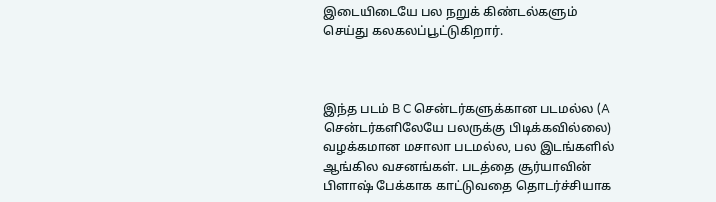இடையிடையே பல நறுக் கிண்டல்களும் செய்து கலகலப்பூட்டுகிறார்.



இந்த படம் B C சென்டர்களுக்கான படமல்ல (A சென்டர்களிலேயே பலருக்கு பிடிக்கவில்லை) வழக்கமான மசாலா படமல்ல, பல இடங்களில் ஆங்கில வசனங்கள். படத்தை சூர்யாவின் பிளாஷ் பேக்காக காட்டுவதை தொடர்ச்சியாக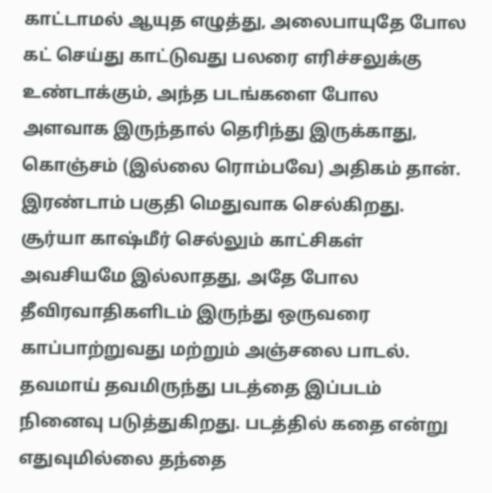காட்டாமல் ஆயுத எழுத்து, அலைபாயுதே போல கட் செய்து காட்டுவது பலரை எரிச்சலுக்கு உண்டாக்கும், அந்த படங்களை போல அளவாக இருந்தால் தெரிந்து இருக்காது, கொஞ்சம் (இல்லை ரொம்பவே) அதிகம் தான். இரண்டாம் பகுதி மெதுவாக செல்கிறது. சூர்யா காஷ்மீர் செல்லும் காட்சிகள் அவசியமே இல்லாதது, அதே போல தீவிரவாதிகளிடம் இருந்து ஒருவரை காப்பாற்றுவது மற்றும் அஞ்சலை பாடல். தவமாய் தவமிருந்து படத்தை இப்படம் நினைவு படுத்துகிறது. படத்தில் கதை என்று எதுவுமில்லை தந்தை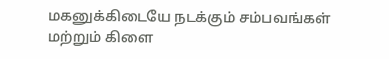மகனுக்கிடையே நடக்கும் சம்பவங்கள் மற்றும் கிளை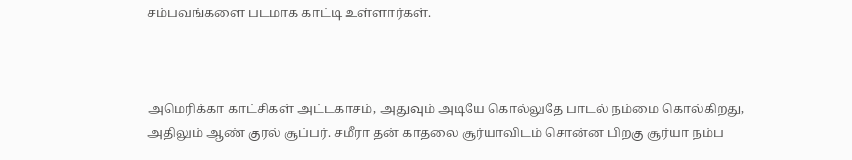சம்பவங்களை படமாக காட்டி உள்ளார்கள்.



அமெரிக்கா காட்சிகள் அட்டகாசம், அதுவும் அடியே கொல்லுதே பாடல் நம்மை கொல்கிறது, அதிலும் ஆண் குரல் சூப்பர். சமீரா தன் காதலை சூர்யாவிடம் சொன்ன பிறகு சூர்யா நம்ப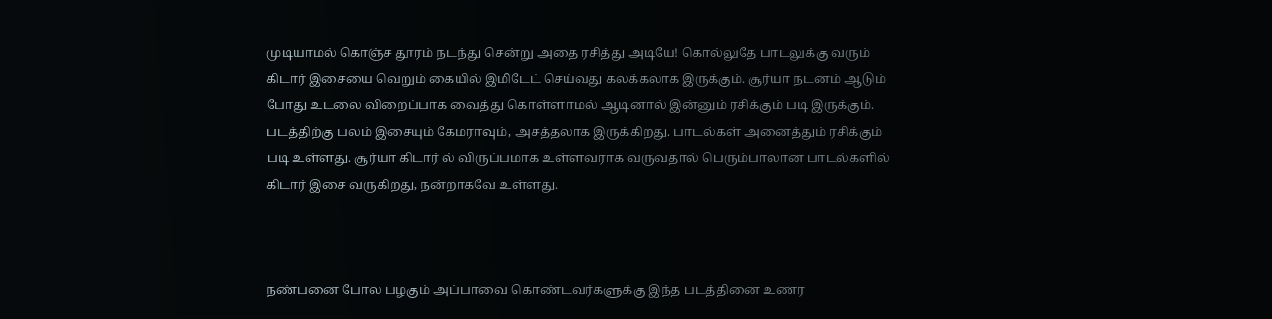முடியாமல் கொஞ்ச தூரம் நடந்து சென்று அதை ரசித்து அடியே! கொல்லுதே பாடலுக்கு வரும் கிடார் இசையை வெறும் கையில் இமிடேட் செய்வது கலக்கலாக இருக்கும். சூர்யா நடனம் ஆடும் போது உடலை விறைப்பாக வைத்து கொள்ளாமல் ஆடினால் இன்னும் ரசிக்கும் படி இருக்கும். படத்திற்கு பலம் இசையும் கேமராவும், அசத்தலாக இருக்கிறது. பாடல்கள் அனைத்தும் ரசிக்கும் படி உள்ளது. சூர்யா கிடார் ல் விருப்பமாக உள்ளவராக வருவதால் பெரும்பாலான பாடல்களில் கிடார் இசை வருகிறது, நன்றாகவே உள்ளது.



நண்பனை போல பழகும் அப்பாவை கொண்டவர்களுக்கு இந்த படத்தினை உணர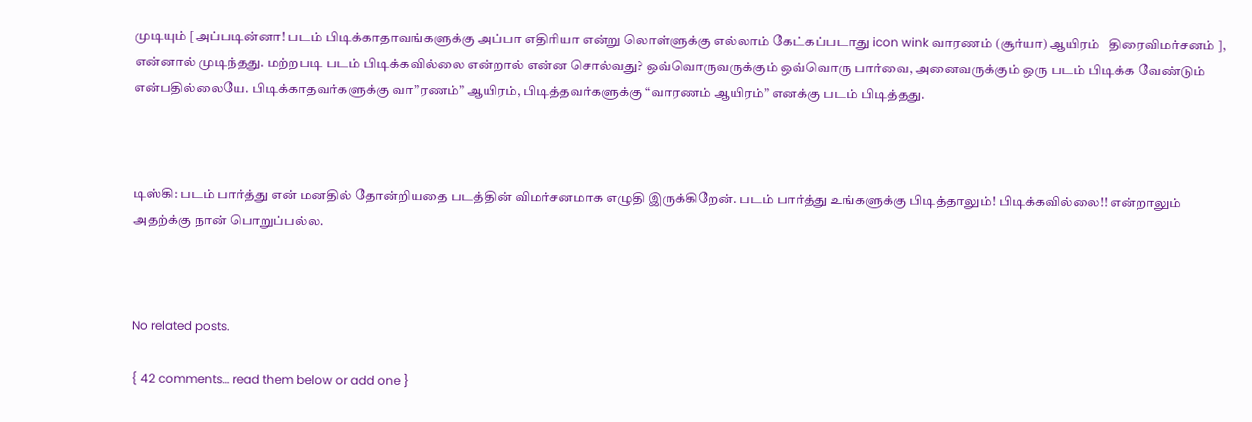முடியும் [அப்படின்னா! படம் பிடிக்காதாவங்களுக்கு அப்பா எதிரியா என்று லொள்ளுக்கு எல்லாம் கேட்கப்படாது icon wink வாரணம் (சூர்யா) ஆயிரம்   திரைவிமர்சனம் ], என்னால் முடிந்தது. மற்றபடி படம் பிடிக்கவில்லை என்றால் என்ன சொல்வது? ஒவ்வொருவருக்கும் ஒவ்வொரு பார்வை, அனைவருக்கும் ஒரு படம் பிடிக்க வேண்டும் என்பதில்லையே. பிடிக்காதவர்களுக்கு வா”ரணம்” ஆயிரம், பிடித்தவர்களுக்கு “வாரணம் ஆயிரம்” எனக்கு படம் பிடித்தது.



டிஸ்கி: படம் பார்த்து என் மனதில் தோன்றியதை படத்தின் விமர்சனமாக எழுதி இருக்கிறேன். படம் பார்த்து உங்களுக்கு பிடித்தாலும்! பிடிக்கவில்லை!! என்றாலும் அதற்க்கு நான் பொறுப்பல்ல.



No related posts.

{ 42 comments… read them below or add one }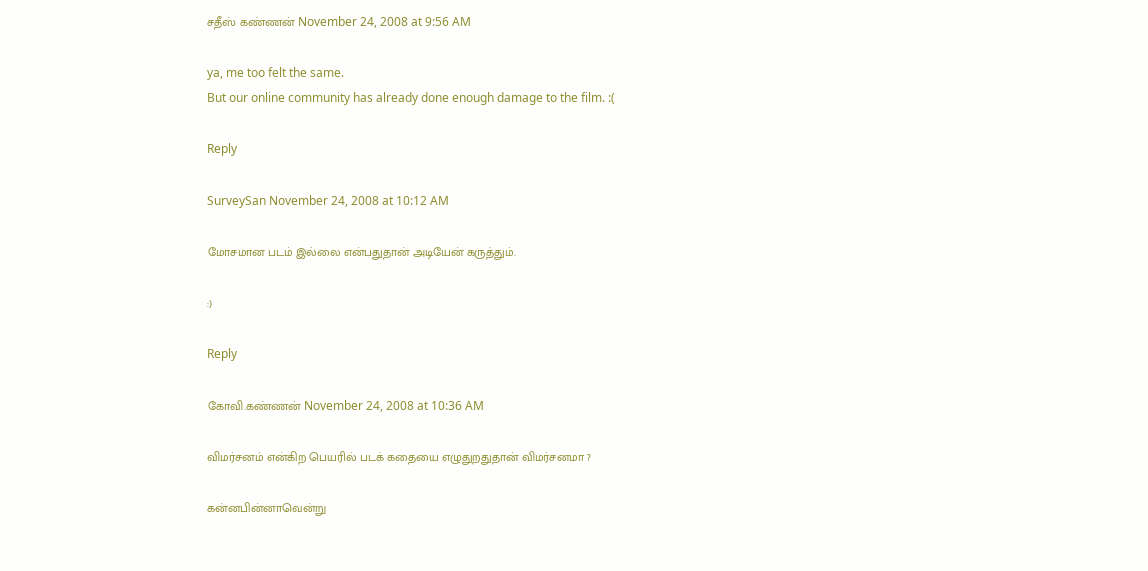சதீஸ் கண்ணன் November 24, 2008 at 9:56 AM

ya, me too felt the same.
But our online community has already done enough damage to the film. :(

Reply

SurveySan November 24, 2008 at 10:12 AM

மோசமான படம் இல்லை என்பதுதான் அடியேன் கருத்தும்.

:)

Reply

கோவி.கண்ணன் November 24, 2008 at 10:36 AM

விமர்சனம் என்கிற பெயரில் படக் கதையை எழுதுறதுதான் விமர்சனமா ?

கன்னபின்னாவென்று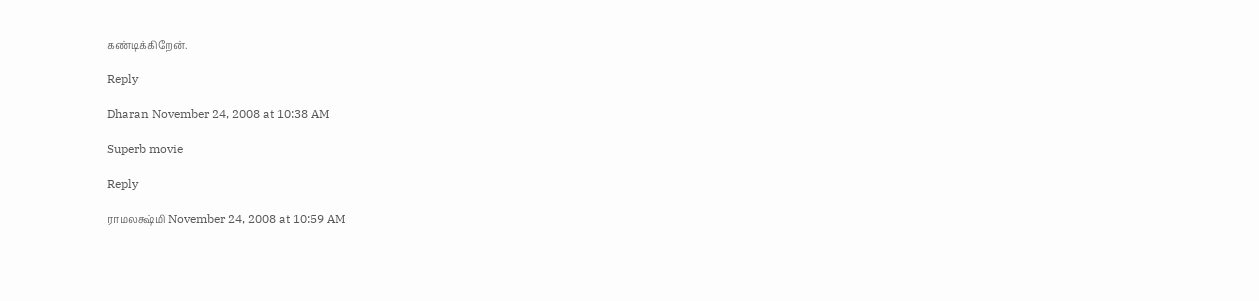கண்டிக்கிறேன்.

Reply

Dharan November 24, 2008 at 10:38 AM

Superb movie

Reply

ராமலக்ஷ்மி November 24, 2008 at 10:59 AM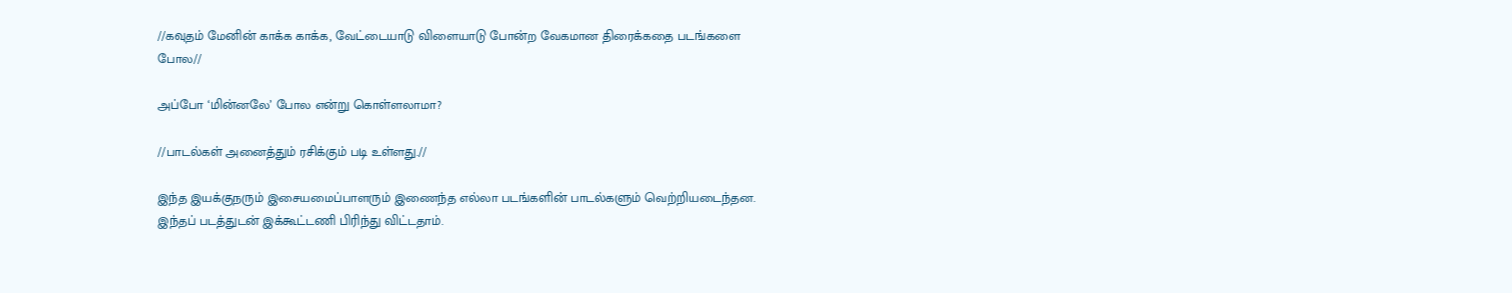//கவுதம் மேனின் காக்க காக்க, வேட்டையாடு விளையாடு போன்ற வேகமான திரைக்கதை படங்களை போல//

அப்போ ‘மின்னலே’ போல என்று கொள்ளலாமா?

//பாடல்கள் அனைத்தும் ரசிக்கும் படி உள்ளது.//

இந்த இயக்குநரும் இசையமைப்பாளரும் இணைந்த எல்லா படங்களின் பாடல்களும் வெற்றியடைந்தன. இந்தப் படத்துடன் இக்கூட்டணி பிரிந்து விட்டதாம்.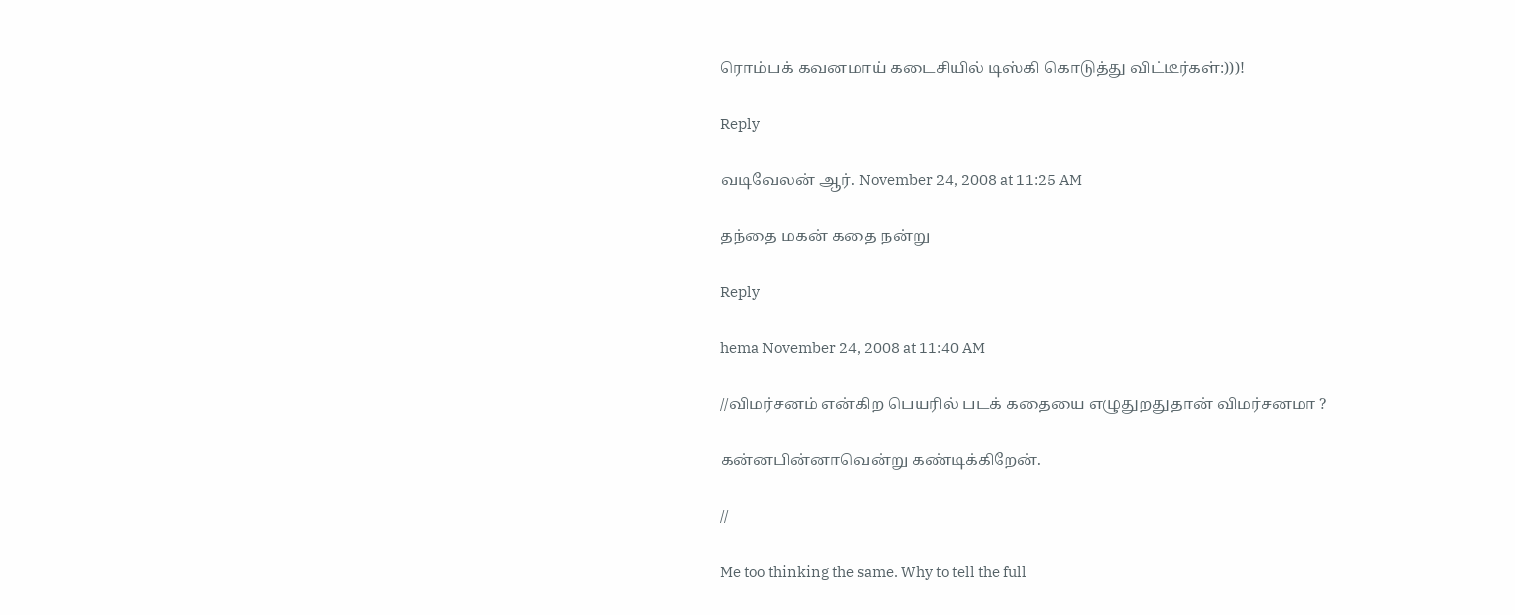ரொம்பக் கவனமாய் கடைசியில் டிஸ்கி கொடுத்து விட்டீர்கள்:)))!

Reply

வடிவேலன் ஆர். November 24, 2008 at 11:25 AM

தந்தை மகன் கதை நன்று

Reply

hema November 24, 2008 at 11:40 AM

//விமர்சனம் என்கிற பெயரில் படக் கதையை எழுதுறதுதான் விமர்சனமா ?

கன்னபின்னாவென்று கண்டிக்கிறேன்.

//

Me too thinking the same. Why to tell the full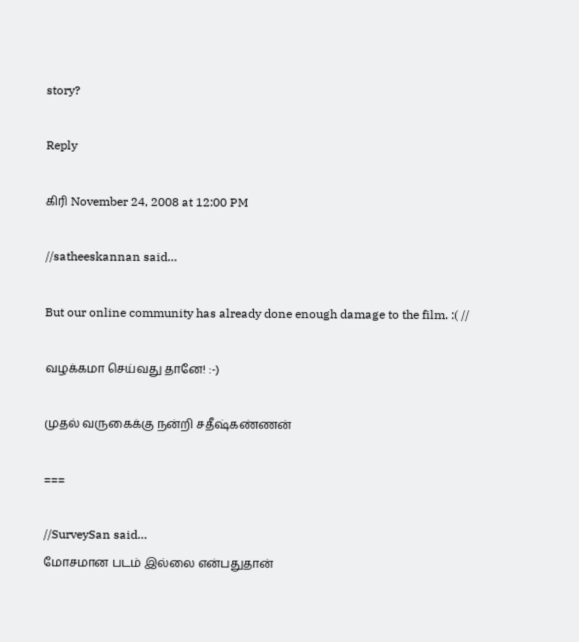story?

Reply

கிரி November 24, 2008 at 12:00 PM

//satheeskannan said…

But our online community has already done enough damage to the film. :( //

வழக்கமா செய்வது தானே! :-)

முதல் வருகைக்கு நன்றி சதீஷ்கண்ணன்

===

//SurveySan said…
மோசமான படம் இல்லை என்பதுதான்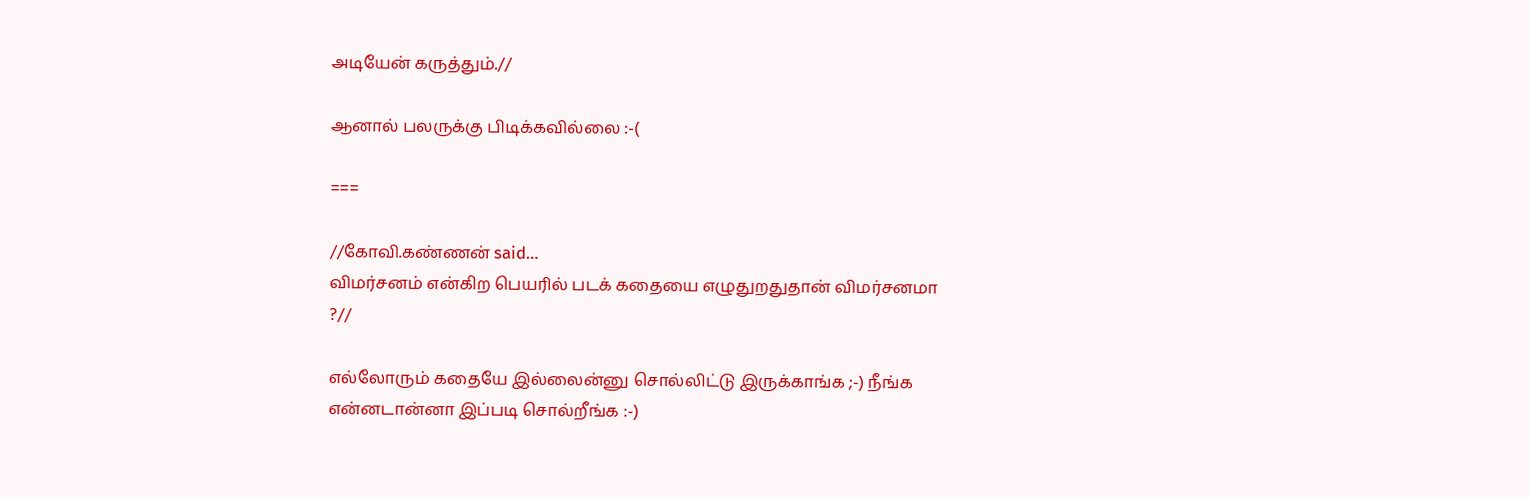அடியேன் கருத்தும்.//

ஆனால் பலருக்கு பிடிக்கவில்லை :-(

===

//கோவி.கண்ணன் said…
விமர்சனம் என்கிற பெயரில் படக் கதையை எழுதுறதுதான் விமர்சனமா ?//

எல்லோரும் கதையே இல்லைன்னு சொல்லிட்டு இருக்காங்க ;-) நீங்க என்னடான்னா இப்படி சொல்றீங்க :-)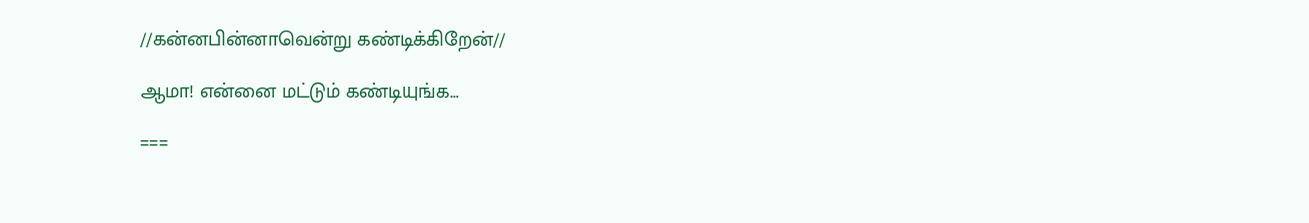//கன்னபின்னாவென்று கண்டிக்கிறேன்//

ஆமா! என்னை மட்டும் கண்டியுங்க…

===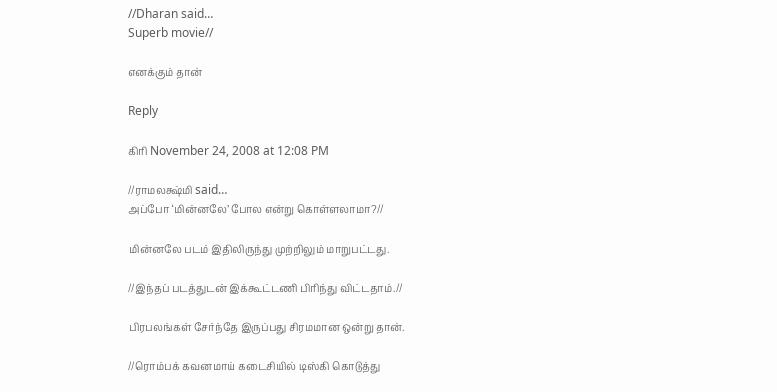//Dharan said…
Superb movie//

எனக்கும் தான்

Reply

கிரி November 24, 2008 at 12:08 PM

//ராமலக்ஷ்மி said…
அப்போ ‘மின்னலே’ போல என்று கொள்ளலாமா?//

மின்னலே படம் இதிலிருந்து முற்றிலும் மாறுபட்டது.

//இந்தப் படத்துடன் இக்கூட்டணி பிரிந்து விட்டதாம்.//

பிரபலங்கள் சேர்ந்தே இருப்பது சிரமமான ஒன்று தான்.

//ரொம்பக் கவனமாய் கடைசியில் டிஸ்கி கொடுத்து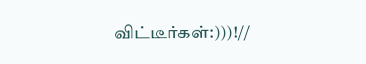விட்டீர்கள்:)))!//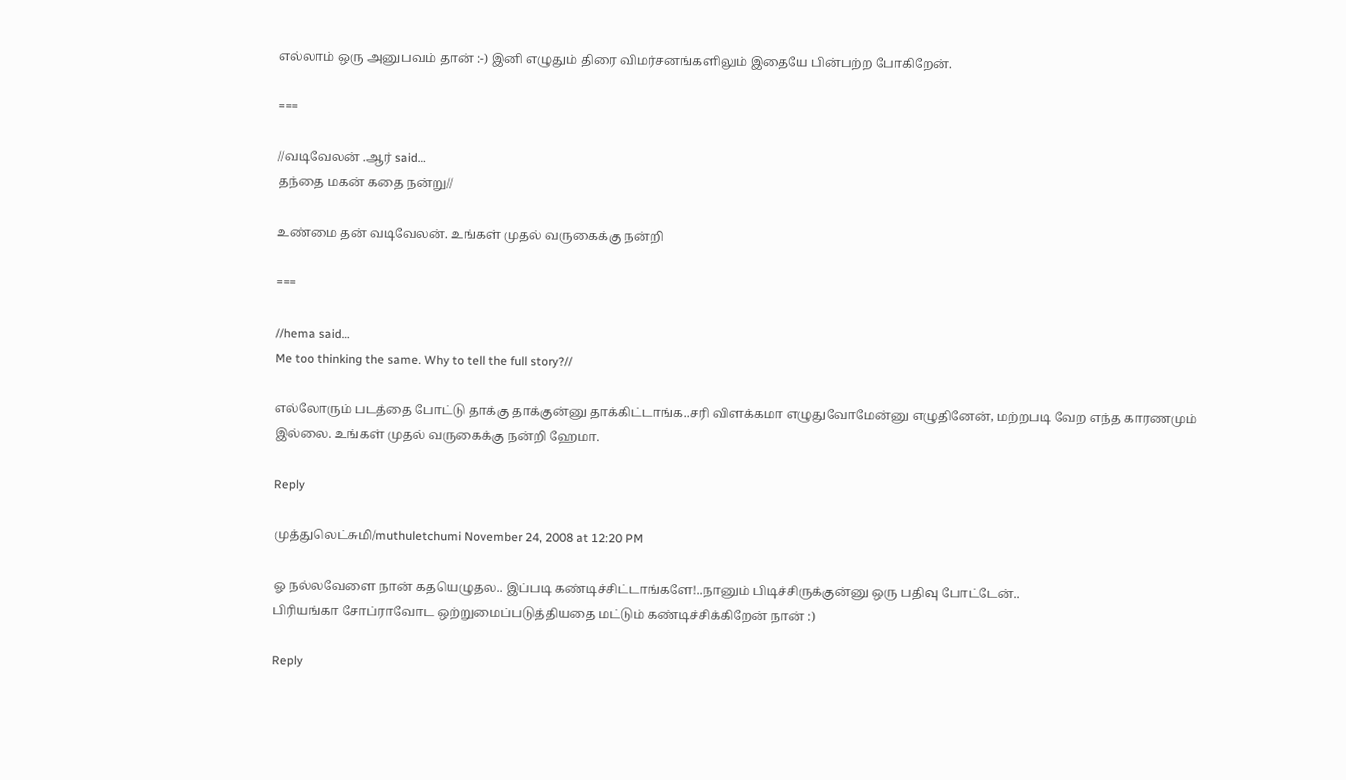எல்லாம் ஒரு அனுபவம் தான் :-) இனி எழுதும் திரை விமர்சனங்களிலும் இதையே பின்பற்ற போகிறேன்.

===

//வடிவேலன் .ஆர் said…
தந்தை மகன் கதை நன்று//

உண்மை தன் வடிவேலன். உங்கள் முதல் வருகைக்கு நன்றி

===

//hema said…
Me too thinking the same. Why to tell the full story?//

எல்லோரும் படத்தை போட்டு தாக்கு தாக்குன்னு தாக்கிட்டாங்க..சரி விளக்கமா எழுதுவோமேன்னு எழுதினேன், மற்றபடி வேற எந்த காரணமும் இல்லை. உங்கள் முதல் வருகைக்கு நன்றி ஹேமா.

Reply

முத்துலெட்சுமி/muthuletchumi November 24, 2008 at 12:20 PM

ஓ நல்லவேளை நான் கதயெழுதல.. இப்படி கண்டிச்சிட்டாங்களே!..நானும் பிடிச்சிருக்குன்னு ஒரு பதிவு போட்டேன்..
பிரியங்கா சோப்ராவோட ஒற்றுமைப்படுத்தியதை மட்டும் கண்டிச்சிக்கிறேன் நான் :)

Reply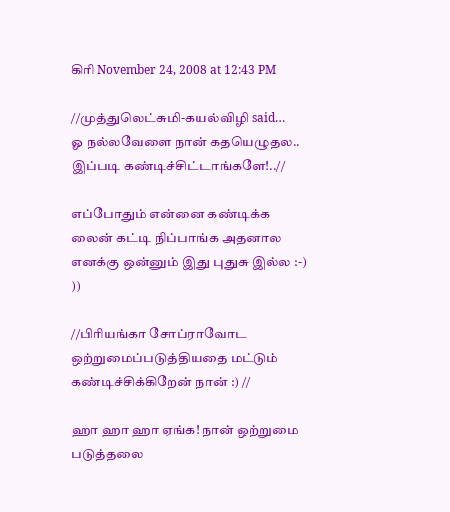கிரி November 24, 2008 at 12:43 PM

//முத்துலெட்சுமி-கயல்விழி said…
ஓ நல்லவேளை நான் கதயெழுதல.. இப்படி கண்டிச்சிட்டாங்களே!..//

எப்போதும் என்னை கண்டிக்க லைன் கட்டி நிப்பாங்க அதனால எனக்கு ஒன்னும் இது புதுசு இல்ல :-) ))

//பிரியங்கா சோப்ராவோட ஒற்றுமைப்படுத்தியதை மட்டும் கண்டிச்சிக்கிறேன் நான் :) //

ஹா ஹா ஹா ஏங்க! நான் ஒற்றுமை படுத்தலை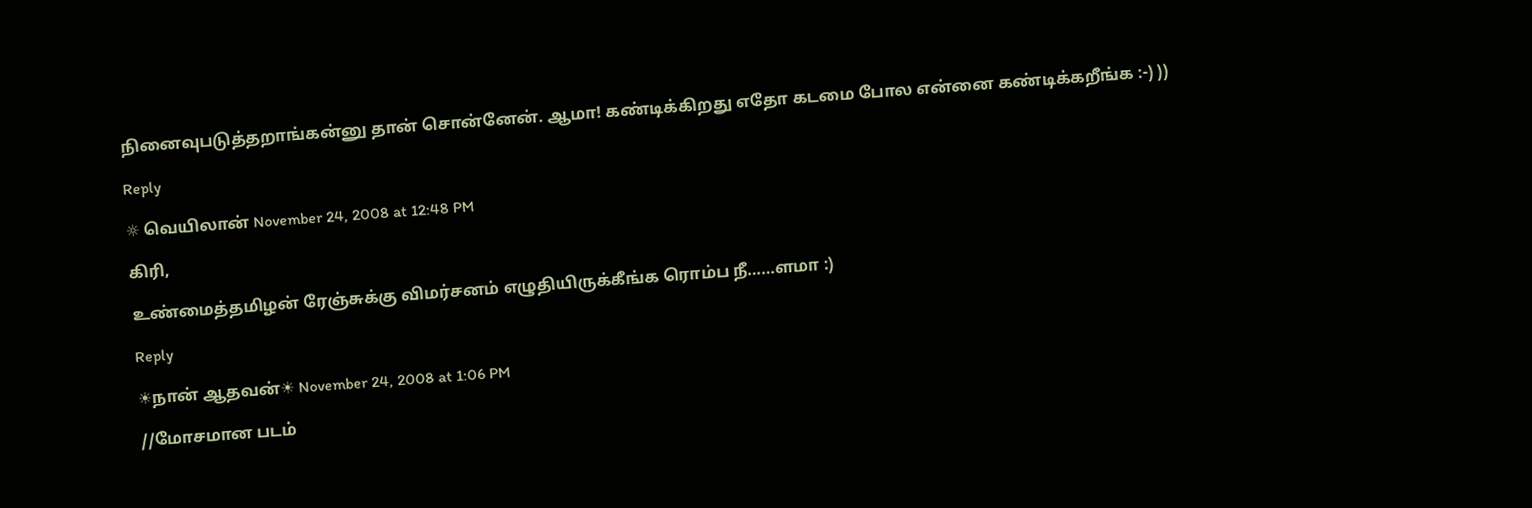நினைவுபடுத்தறாங்கன்னு தான் சொன்னேன். ஆமா! கண்டிக்கிறது எதோ கடமை போல என்னை கண்டிக்கறீங்க :-) ))

Reply

☼ வெயிலான் November 24, 2008 at 12:48 PM

கிரி,

உண்மைத்தமிழன் ரேஞ்சுக்கு விமர்சனம் எழுதியிருக்கீங்க ரொம்ப நீ……ளமா :)

Reply

☀நான் ஆதவன்☀ November 24, 2008 at 1:06 PM

//மோசமான படம்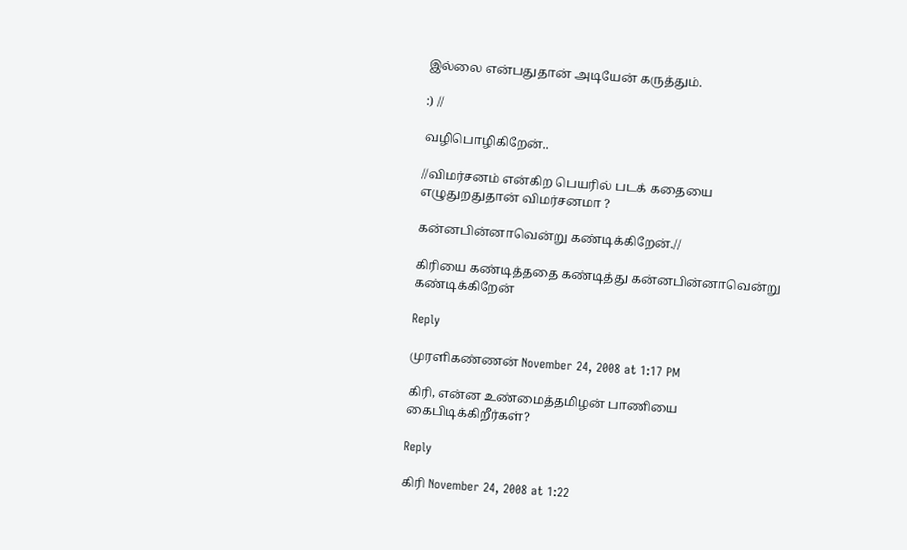இல்லை என்பதுதான் அடியேன் கருத்தும்.

:) //

வழிபொழிகிறேன்..

//விமர்சனம் என்கிற பெயரில் படக் கதையை எழுதுறதுதான் விமர்சனமா ?

கன்னபின்னாவென்று கண்டிக்கிறேன்.//

கிரியை கண்டித்ததை கண்டித்து கன்னபின்னாவென்று கண்டிக்கிறேன்

Reply

முரளிகண்ணன் November 24, 2008 at 1:17 PM

கிரி, என்ன உண்மைத்தமிழன் பாணியை கைபிடிக்கிறீர்கள்?

Reply

கிரி November 24, 2008 at 1:22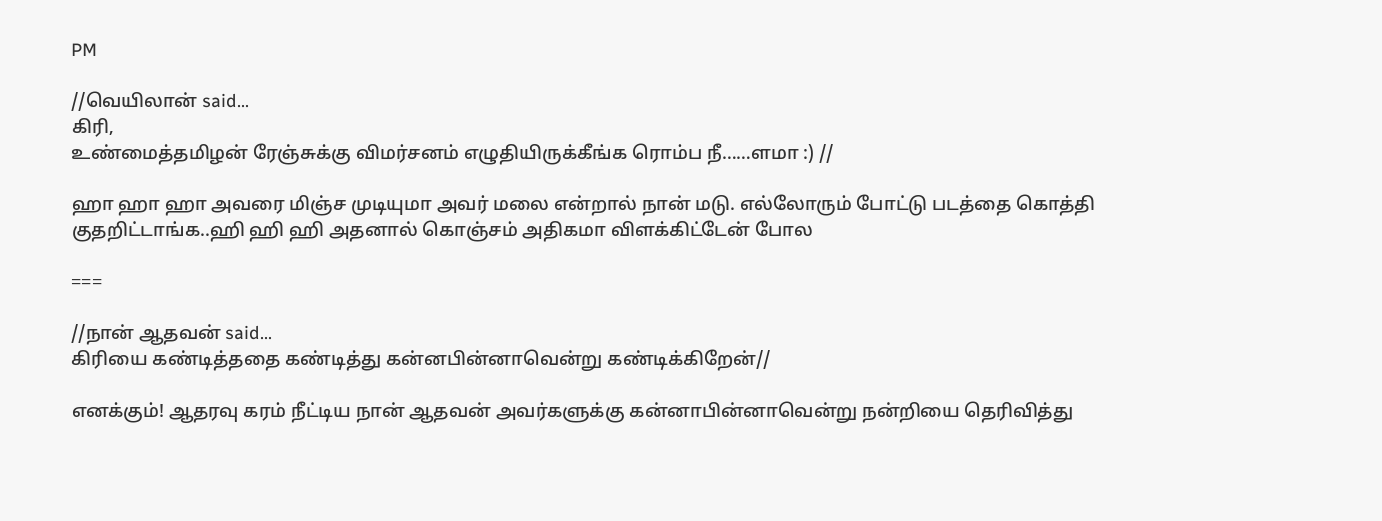PM

//வெயிலான் said…
கிரி,
உண்மைத்தமிழன் ரேஞ்சுக்கு விமர்சனம் எழுதியிருக்கீங்க ரொம்ப நீ……ளமா :) //

ஹா ஹா ஹா அவரை மிஞ்ச முடியுமா அவர் மலை என்றால் நான் மடு. எல்லோரும் போட்டு படத்தை கொத்தி குதறிட்டாங்க..ஹி ஹி ஹி அதனால் கொஞ்சம் அதிகமா விளக்கிட்டேன் போல

===

//நான் ஆதவன் said…
கிரியை கண்டித்ததை கண்டித்து கன்னபின்னாவென்று கண்டிக்கிறேன்//

எனக்கும்! ஆதரவு கரம் நீட்டிய நான் ஆதவன் அவர்களுக்கு கன்னாபின்னாவென்று நன்றியை தெரிவித்து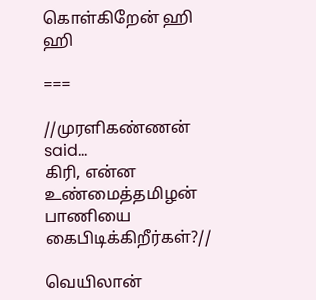கொள்கிறேன் ஹி ஹி

===

//முரளிகண்ணன் said…
கிரி, என்ன உண்மைத்தமிழன் பாணியை கைபிடிக்கிறீர்கள்?//

வெயிலான்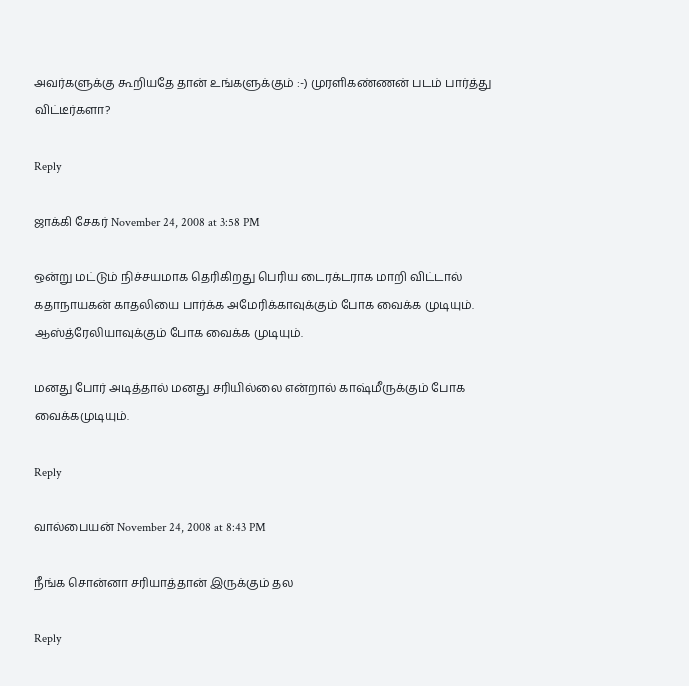அவர்களுக்கு கூறியதே தான் உங்களுக்கும் :-) முரளிகண்ணன் படம் பார்த்து விட்டீர்களா?

Reply

ஜாக்கி சேகர் November 24, 2008 at 3:58 PM

ஒன்று மட்டும் நிச்சயமாக தெரிகிறது பெரிய டைரக்டராக மாறி விட்டால் கதாநாயகன் காதலியை பார்க்க அமேரிக்காவுக்கும் போக வைக்க முடியும். ஆஸ்த்ரேலியாவுக்கும் போக வைக்க முடியும்.

மனது போர் அடித்தால் மனது சரியில்லை என்றால் காஷ்மீருக்கும் போக வைக்கமுடியும்.

Reply

வால்பையன் November 24, 2008 at 8:43 PM

நீங்க சொன்னா சரியாத்தான் இருக்கும் தல

Reply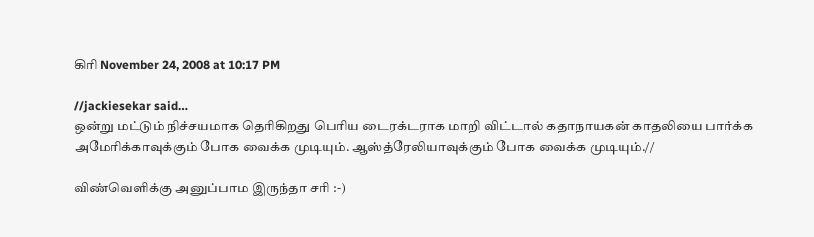கிரி November 24, 2008 at 10:17 PM

//jackiesekar said…
ஒன்று மட்டும் நிச்சயமாக தெரிகிறது பெரிய டைரக்டராக மாறி விட்டால் கதாநாயகன் காதலியை பார்க்க அமேரிக்காவுக்கும் போக வைக்க முடியும். ஆஸ்த்ரேலியாவுக்கும் போக வைக்க முடியும்.//

விண்வெளிக்கு அனுப்பாம இருந்தா சரி :-)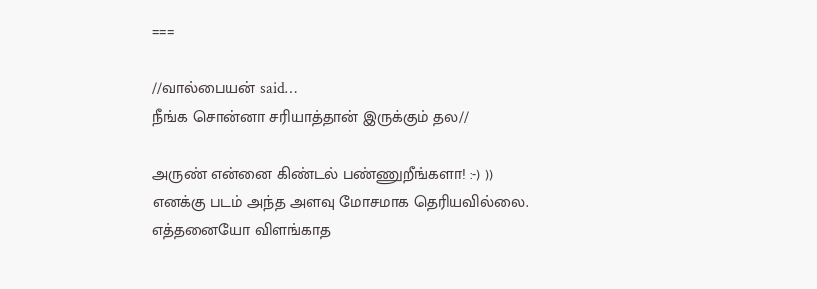===

//வால்பையன் said…
நீங்க சொன்னா சரியாத்தான் இருக்கும் தல//

அருண் என்னை கிண்டல் பண்ணுறீங்களா! :-) )) எனக்கு படம் அந்த அளவு மோசமாக தெரியவில்லை. எத்தனையோ விளங்காத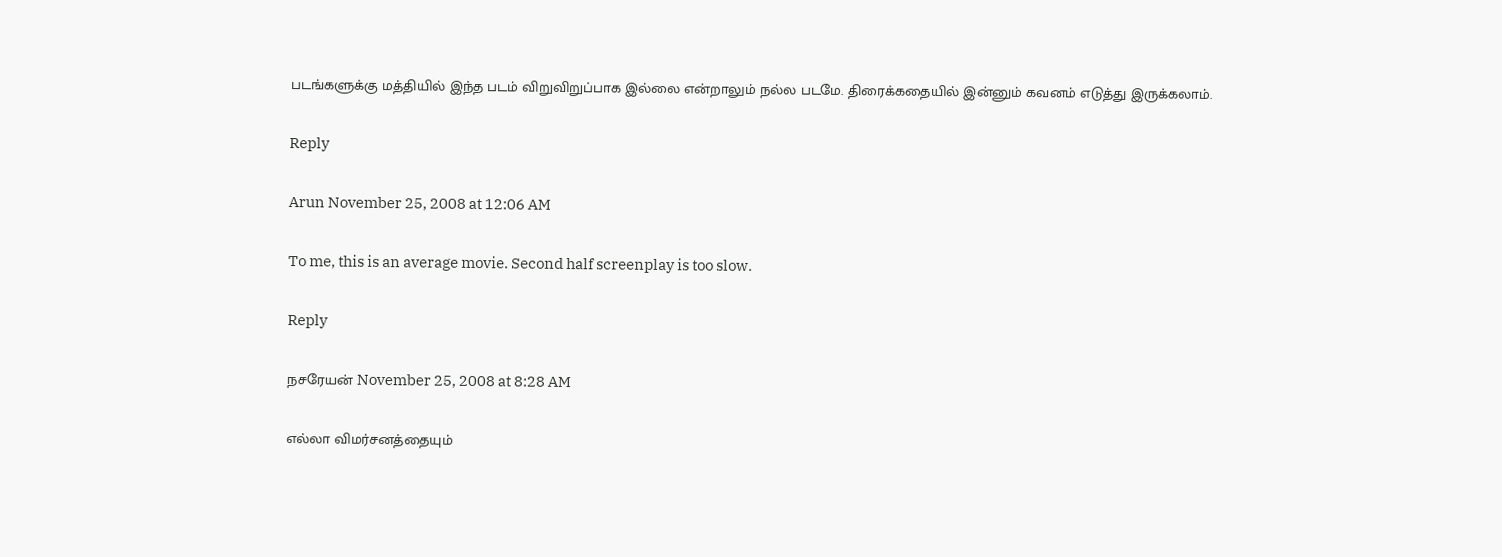படங்களுக்கு மத்தியில் இந்த படம் விறுவிறுப்பாக இல்லை என்றாலும் நல்ல படமே. திரைக்கதையில் இன்னும் கவனம் எடுத்து இருக்கலாம்.

Reply

Arun November 25, 2008 at 12:06 AM

To me, this is an average movie. Second half screenplay is too slow.

Reply

நசரேயன் November 25, 2008 at 8:28 AM

எல்லா விமர்சனத்தையும்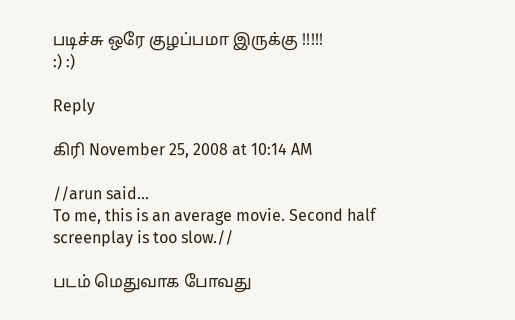படிச்சு ஒரே குழப்பமா இருக்கு !!!!!
:) :)

Reply

கிரி November 25, 2008 at 10:14 AM

//arun said…
To me, this is an average movie. Second half screenplay is too slow.//

படம் மெதுவாக போவது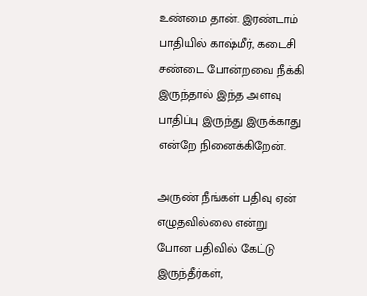உண்மை தான். இரண்டாம் பாதியில் காஷ்மீர், கடைசி சண்டை போன்றவை நீக்கி இருந்தால் இந்த அளவு பாதிப்பு இருந்து இருக்காது என்றே நினைக்கிறேன்.

அருண் நீங்கள் பதிவு ஏன் எழுதவில்லை என்று போன பதிவில் கேட்டு இருந்தீர்கள்,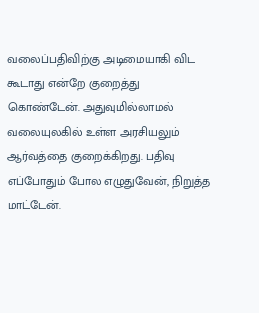வலைப்பதிவிற்கு அடிமையாகி விட கூடாது என்றே குறைத்து கொண்டேன். அதுவுமில்லாமல் வலையுலகில் உள்ள அரசியலும் ஆர்வத்தை குறைக்கிறது. பதிவு எப்போதும் போல எழுதுவேன், நிறுத்த மாட்டேன்.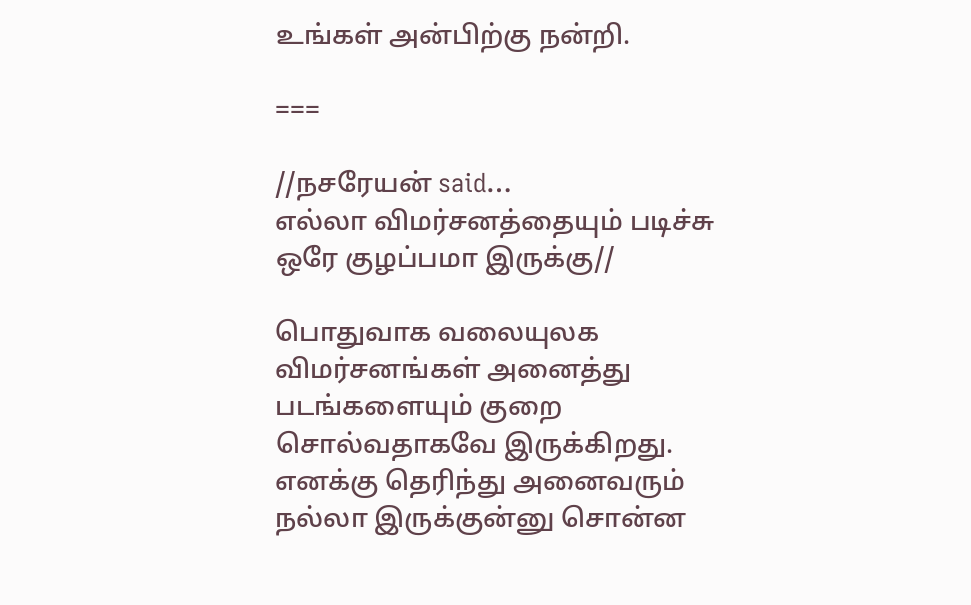உங்கள் அன்பிற்கு நன்றி.

===

//நசரேயன் said…
எல்லா விமர்சனத்தையும் படிச்சு ஒரே குழப்பமா இருக்கு//

பொதுவாக வலையுலக விமர்சனங்கள் அனைத்து படங்களையும் குறை சொல்வதாகவே இருக்கிறது. எனக்கு தெரிந்து அனைவரும் நல்லா இருக்குன்னு சொன்ன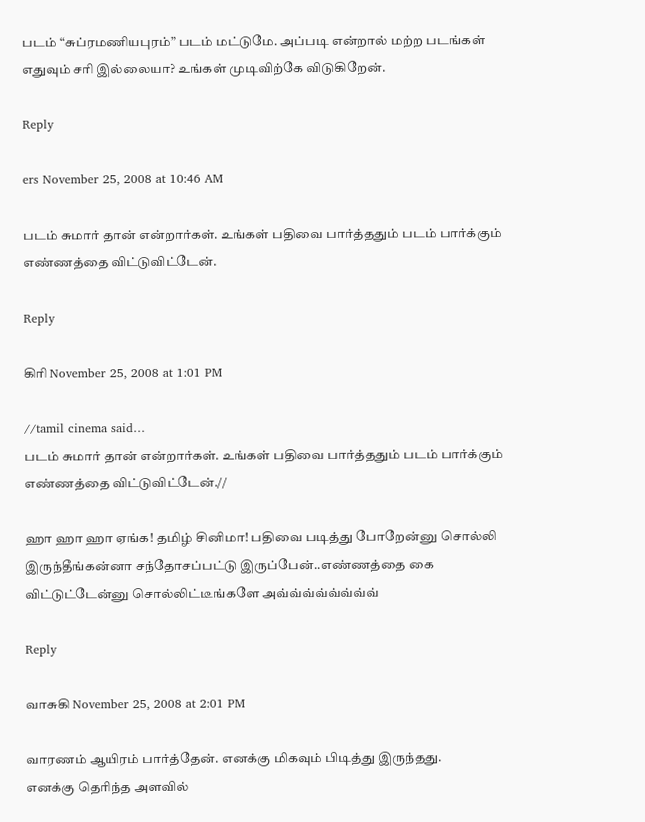படம் “சுப்ரமணியபுரம்” படம் மட்டுமே. அப்படி என்றால் மற்ற படங்கள் எதுவும் சரி இல்லையா? உங்கள் முடிவிற்கே விடுகிறேன்.

Reply

ers November 25, 2008 at 10:46 AM

படம் சுமார் தான் என்றார்கள். உங்கள் பதிவை பார்த்ததும் படம் பார்க்கும் எண்ணத்தை விட்டுவிட்டேன்.

Reply

கிரி November 25, 2008 at 1:01 PM

//tamil cinema said…
படம் சுமார் தான் என்றார்கள். உங்கள் பதிவை பார்த்ததும் படம் பார்க்கும் எண்ணத்தை விட்டுவிட்டேன்.//

ஹா ஹா ஹா ஏங்க! தமிழ் சினிமா! பதிவை படித்து போறேன்னு சொல்லி இருந்தீங்கன்னா சந்தோசப்பட்டு இருப்பேன்..எண்ணத்தை கை விட்டுட்டேன்னு சொல்லிட்டீங்களே அவ்வ்வ்வ்வ்வ்வ்வ்

Reply

வாசுகி November 25, 2008 at 2:01 PM

வாரணம் ஆயிரம் பார்த்தேன். எனக்கு மிகவும் பிடித்து இருந்தது.
எனக்கு தெரிந்த அளவில்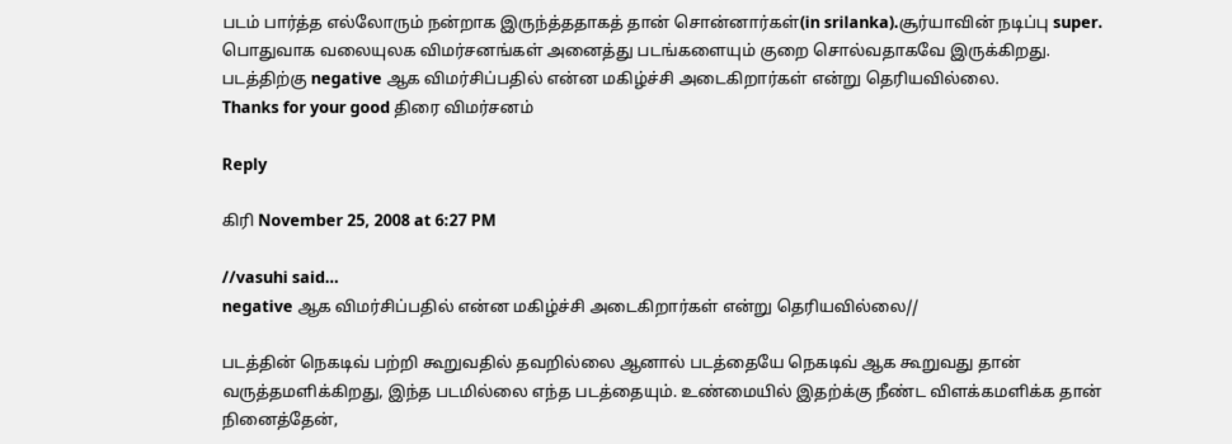படம் பார்த்த எல்லோரும் நன்றாக‌ இருந்த்ததாகத் தான் சொன்னார்கள்(in srilanka).சூர்யாவின் நடிப்பு super.
பொதுவாக வலையுலக விமர்சனங்கள் அனைத்து படங்களையும் குறை சொல்வதாகவே இருக்கிறது.
படத்திற்கு negative ஆக விமர்சிப்பதில் என்ன மகிழ்ச்சி அடைகிறார்கள் என்று தெரியவில்லை.
Thanks for your good திரை விமர்சனம்

Reply

கிரி November 25, 2008 at 6:27 PM

//vasuhi said…
negative ஆக விமர்சிப்பதில் என்ன மகிழ்ச்சி அடைகிறார்கள் என்று தெரியவில்லை//

படத்தின் நெகடிவ் பற்றி கூறுவதில் தவறில்லை ஆனால் படத்தையே நெகடிவ் ஆக கூறுவது தான் வருத்தமளிக்கிறது, இந்த படமில்லை எந்த படத்தையும். உண்மையில் இதற்க்கு நீண்ட விளக்கமளிக்க தான் நினைத்தேன்,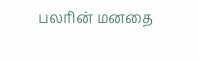பலரின் மனதை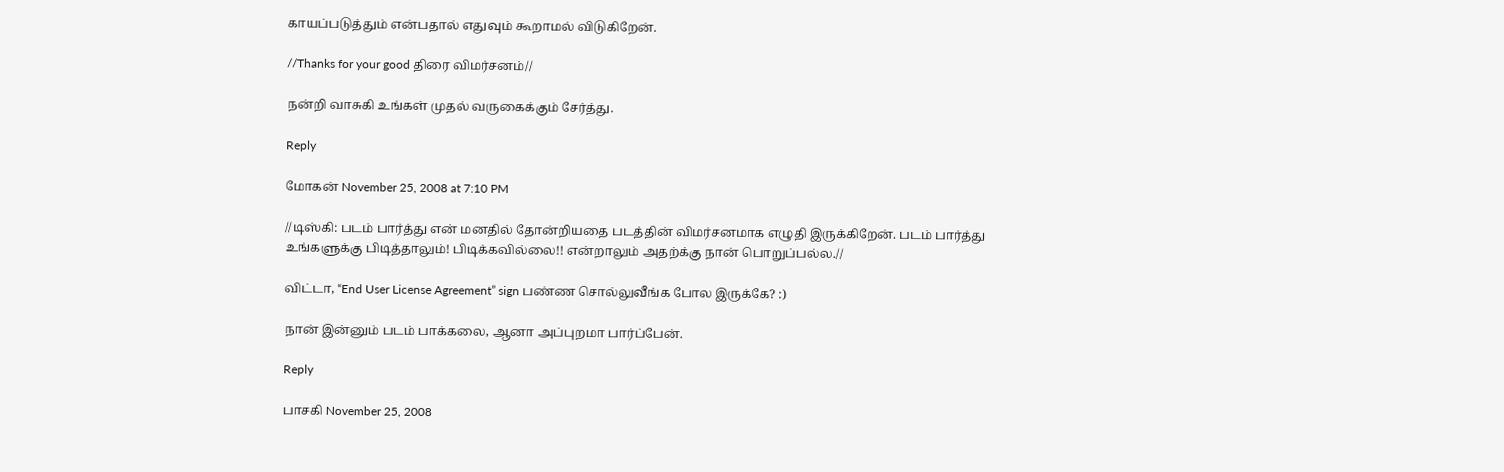காயப்படுத்தும் என்பதால் எதுவும் கூறாமல் விடுகிறேன்.

//Thanks for your good திரை விமர்சனம்//

நன்றி வாசுகி உங்கள் முதல் வருகைக்கும் சேர்த்து.

Reply

மோகன் November 25, 2008 at 7:10 PM

//டிஸ்கி: படம் பார்த்து என் மனதில் தோன்றியதை படத்தின் விமர்சனமாக எழுதி இருக்கிறேன். படம் பார்த்து உங்களுக்கு பிடித்தாலும்! பிடிக்கவில்லை!! என்றாலும் அதற்க்கு நான் பொறுப்பல்ல.//

விட்டா, “End User License Agreement” sign பண்ண சொல்லுவீங்க போல இருக்கே? :)

நான் இன்னும் படம் பாக்கலை, ஆனா அப்புறமா பார்ப்பேன்.

Reply

பாசகி November 25, 2008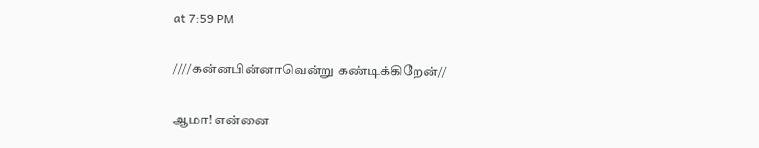at 7:59 PM

////கன்னபின்னாவென்று கண்டிக்கிறேன்//

ஆமா! என்னை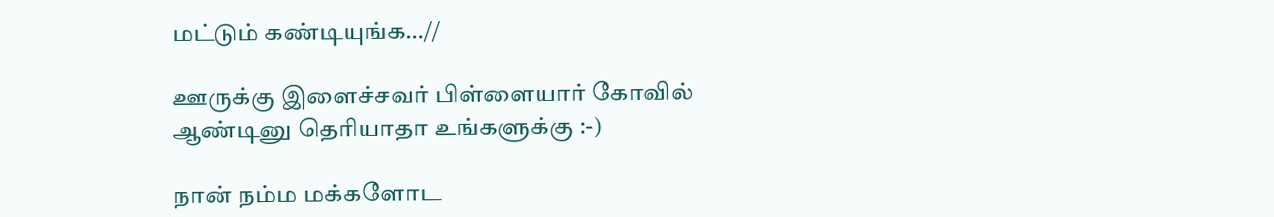மட்டும் கண்டியுங்க…//

ஊருக்கு இளைச்சவர் பிள்ளையார் கோவில் ஆண்டினு தெரியாதா உங்களுக்கு :-)

நான் நம்ம மக்களோட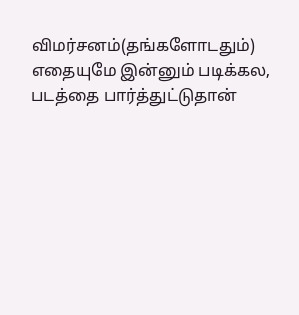விமர்சனம்(தங்களோடதும்) எதையுமே இன்னும் படிக்கல, படத்தை பார்த்துட்டுதான்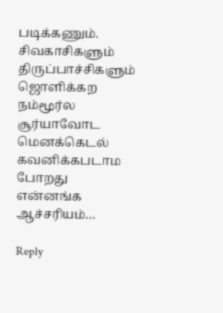படிக்கணும். சிவகாசிகளும் திருப்பாச்சிகளும் ஜொளிக்கற நம்மூர்ல சூர்யாவோட மெனக்கெடல் கவனிக்கபடாம போறது என்னங்க ஆச்சரியம்…

Reply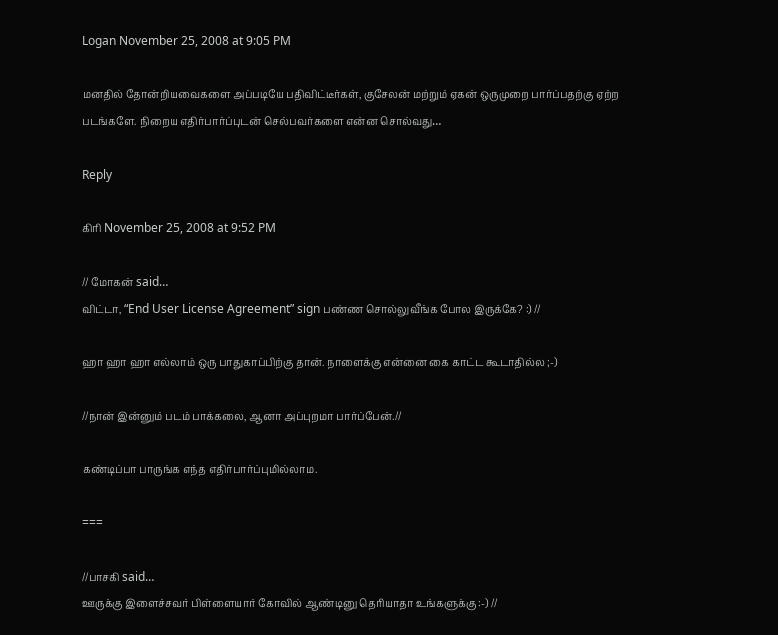Logan November 25, 2008 at 9:05 PM

மனதில் தோன்றியவைகளை அப்படியே பதிவிட்டீர்கள், குசேலன் மற்றும் ஏகன் ஒருமுறை பார்ப்பதற்கு ஏற்ற படங்களே. நிறைய எதிர்பார்ப்புடன் செல்பவர்களை என்ன சொல்வது…

Reply

கிரி November 25, 2008 at 9:52 PM

// மோகன் said…
விட்டா, “End User License Agreement” sign பண்ண சொல்லுவீங்க போல இருக்கே? :) //

ஹா ஹா ஹா எல்லாம் ஒரு பாதுகாப்பிற்கு தான். நாளைக்கு என்னை கை காட்ட கூடாதில்ல ;-)

//நான் இன்னும் படம் பாக்கலை, ஆனா அப்புறமா பார்ப்பேன்.//

கண்டிப்பா பாருங்க எந்த எதிர்பார்ப்புமில்லாம.

===

//பாசகி said…
ஊருக்கு இளைச்சவர் பிள்ளையார் கோவில் ஆண்டினு தெரியாதா உங்களுக்கு :-) //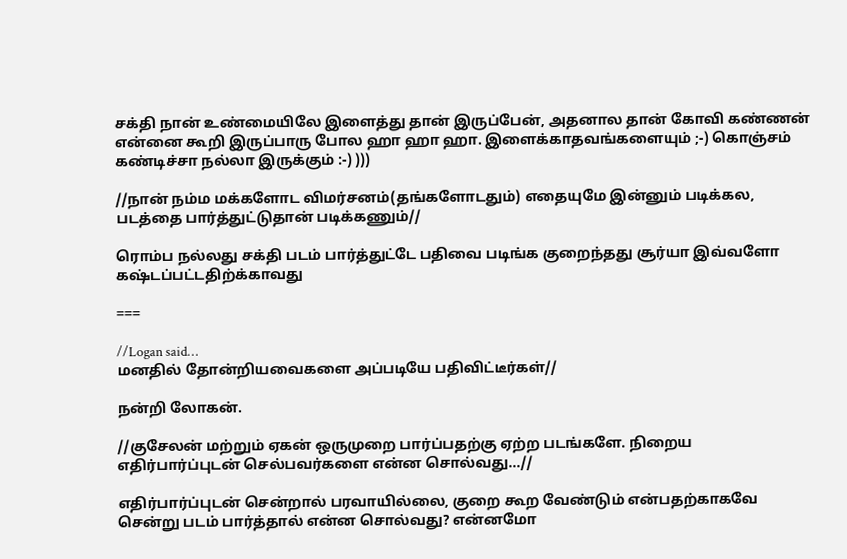சக்தி நான் உண்மையிலே இளைத்து தான் இருப்பேன், அதனால தான் கோவி கண்ணன் என்னை கூறி இருப்பாரு போல ஹா ஹா ஹா. இளைக்காதவங்களையும் ;-) கொஞ்சம் கண்டிச்சா நல்லா இருக்கும் :-) )))

//நான் நம்ம மக்களோட விமர்சனம்(தங்களோடதும்) எதையுமே இன்னும் படிக்கல, படத்தை பார்த்துட்டுதான் படிக்கணும்//

ரொம்ப நல்லது சக்தி படம் பார்த்துட்டே பதிவை படிங்க குறைந்தது சூர்யா இவ்வளோ கஷ்டப்பட்டதிற்க்காவது

===

//Logan said…
மனதில் தோன்றியவைகளை அப்படியே பதிவிட்டீர்கள்//

நன்றி லோகன்.

//குசேலன் மற்றும் ஏகன் ஒருமுறை பார்ப்பதற்கு ஏற்ற படங்களே. நிறைய எதிர்பார்ப்புடன் செல்பவர்களை என்ன சொல்வது…//

எதிர்பார்ப்புடன் சென்றால் பரவாயில்லை, குறை கூற வேண்டும் என்பதற்காகவே சென்று படம் பார்த்தால் என்ன சொல்வது? என்னமோ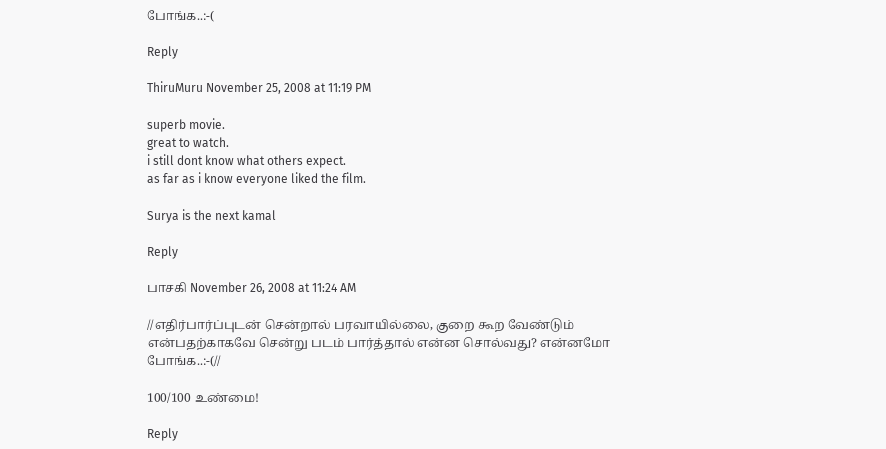போங்க..:-(

Reply

ThiruMuru November 25, 2008 at 11:19 PM

superb movie.
great to watch.
i still dont know what others expect.
as far as i know everyone liked the film.

Surya is the next kamal

Reply

பாசகி November 26, 2008 at 11:24 AM

//எதிர்பார்ப்புடன் சென்றால் பரவாயில்லை, குறை கூற வேண்டும் என்பதற்காகவே சென்று படம் பார்த்தால் என்ன சொல்வது? என்னமோ போங்க..:-(//

100/100 உண்மை!

Reply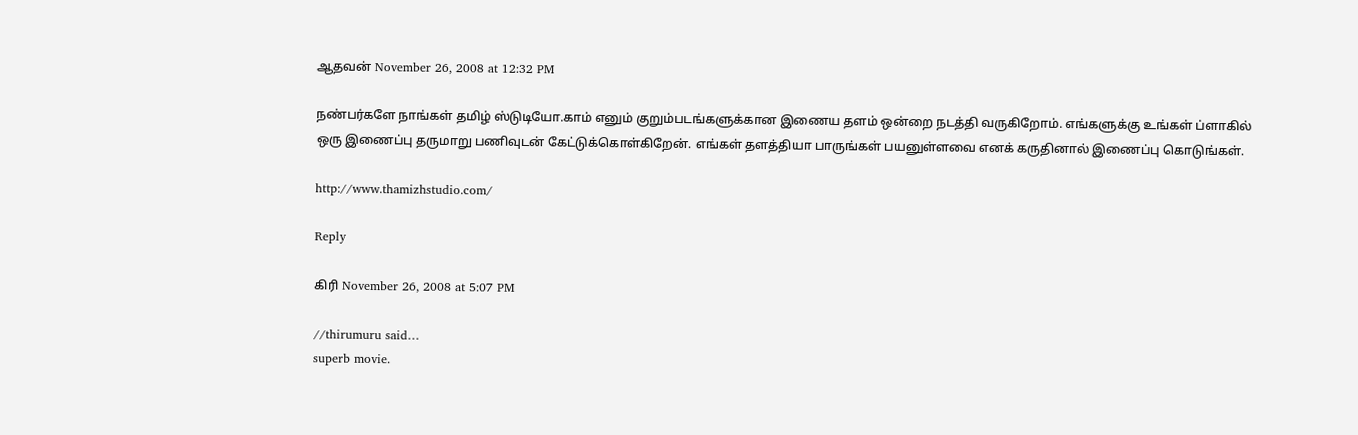ஆதவன் November 26, 2008 at 12:32 PM

நண்பர்களே நாங்கள் தமிழ் ஸ்டுடியோ.காம் எனும் குறும்படங்களுக்கான இணைய தளம் ஒன்றை நடத்தி வருகிறோம். எங்களுக்கு உங்கள் ப்ளாகில் ஒரு இணைப்பு தருமாறு பணிவுடன் கேட்டுக்கொள்கிறேன். எங்கள் தளத்தியா பாருங்கள் பயனுள்ளவை எனக் கருதினால் இணைப்பு கொடுங்கள்.

http://www.thamizhstudio.com/

Reply

கிரி November 26, 2008 at 5:07 PM

//thirumuru said…
superb movie.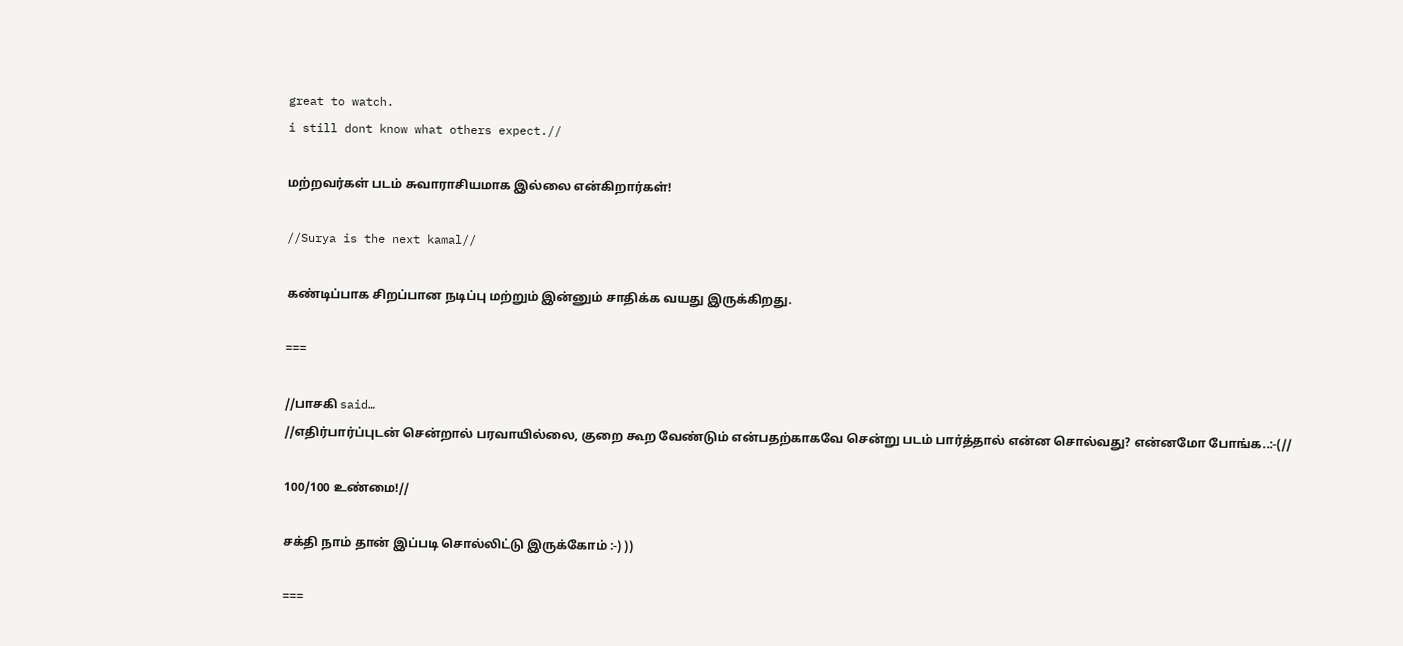great to watch.
i still dont know what others expect.//

மற்றவர்கள் படம் சுவாராசியமாக இல்லை என்கிறார்கள்!

//Surya is the next kamal//

கண்டிப்பாக சிறப்பான நடிப்பு மற்றும் இன்னும் சாதிக்க வயது இருக்கிறது.

===

//பாசகி said…
//எதிர்பார்ப்புடன் சென்றால் பரவாயில்லை, குறை கூற வேண்டும் என்பதற்காகவே சென்று படம் பார்த்தால் என்ன சொல்வது? என்னமோ போங்க..:-(//

100/100 உண்மை!//

சக்தி நாம் தான் இப்படி சொல்லிட்டு இருக்கோம் :-) ))

===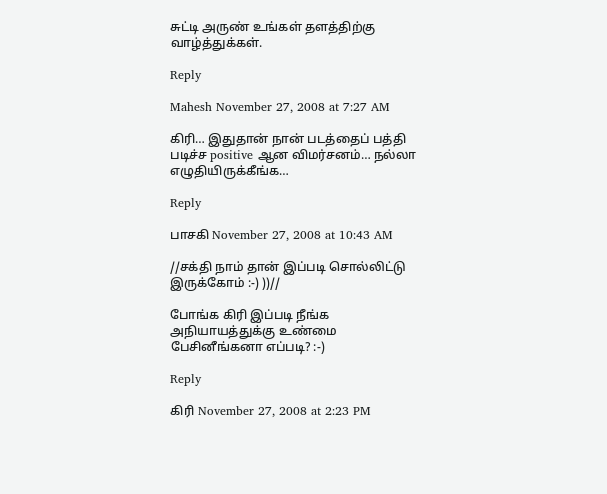சுட்டி அருண் உங்கள் தளத்திற்கு வாழ்த்துக்கள்.

Reply

Mahesh November 27, 2008 at 7:27 AM

கிரி… இதுதான் நான் படத்தைப் பத்தி படிச்ச positive ஆன விமர்சனம்… நல்லா எழுதியிருக்கீங்க…

Reply

பாசகி November 27, 2008 at 10:43 AM

//சக்தி நாம் தான் இப்படி சொல்லிட்டு இருக்கோம் :-) ))//

போங்க கிரி இப்படி நீங்க அநியாயத்துக்கு உண்மை பேசினீங்கனா எப்படி? :-)

Reply

கிரி November 27, 2008 at 2:23 PM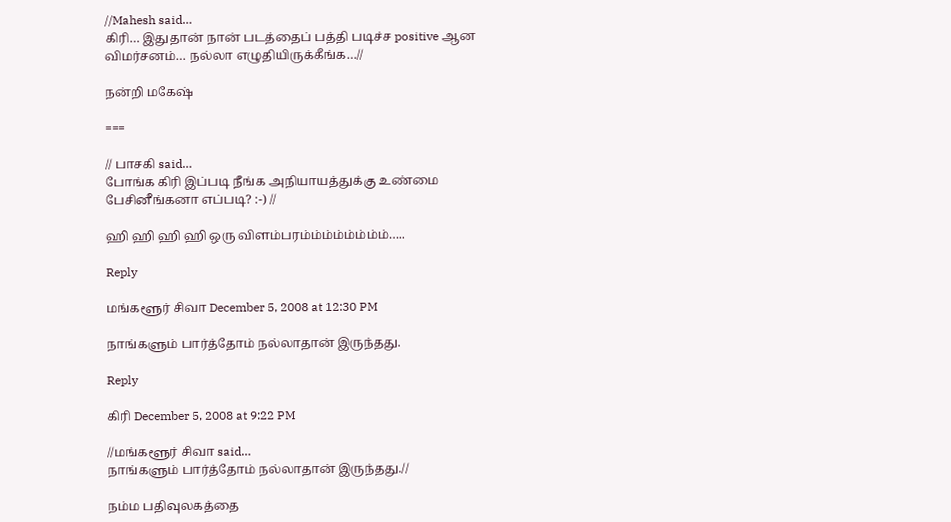//Mahesh said…
கிரி… இதுதான் நான் படத்தைப் பத்தி படிச்ச positive ஆன விமர்சனம்… நல்லா எழுதியிருக்கீங்க…//

நன்றி மகேஷ்

===

// பாசகி said…
போங்க கிரி இப்படி நீங்க அநியாயத்துக்கு உண்மை பேசினீங்கனா எப்படி? :-) //

ஹி ஹி ஹி ஹி ஒரு விளம்பரம்ம்ம்ம்ம்ம்ம்ம்…..

Reply

மங்களூர் சிவா December 5, 2008 at 12:30 PM

நாங்களும் பார்த்தோம் நல்லாதான் இருந்தது.

Reply

கிரி December 5, 2008 at 9:22 PM

//மங்களூர் சிவா said…
நாங்களும் பார்த்தோம் நல்லாதான் இருந்தது.//

நம்ம பதிவுலகத்தை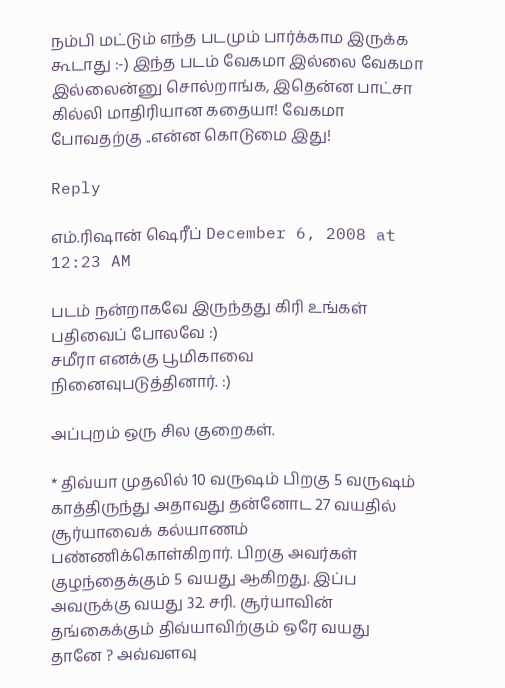நம்பி மட்டும் எந்த படமும் பார்க்காம இருக்க கூடாது :-) இந்த படம் வேகமா இல்லை வேகமா இல்லைன்னு சொல்றாங்க, இதென்ன பாட்சா கில்லி மாதிரியான கதையா! வேகமா போவதற்கு ..என்ன கொடுமை இது!

Reply

எம்.ரிஷான் ஷெரீப் December 6, 2008 at 12:23 AM

படம் நன்றாகவே இருந்தது கிரி உங்கள் பதிவைப் போலவே :)
சமீரா எனக்கு பூமிகாவை நினைவுபடுத்தினார். :)

அப்புறம் ஒரு சில குறைகள்.

* திவ்யா முதலில் 10 வருஷம் பிறகு 5 வருஷம் காத்திருந்து அதாவது தன்னோட 27 வயதில் சூர்யாவைக் கல்யாணம் பண்ணிக்கொள்கிறார். பிறகு அவர்கள் குழந்தைக்கும் 5 வயது ஆகிறது. இப்ப அவருக்கு வயது 32. சரி. சூர்யாவின் தங்கைக்கும் திவ்யாவிற்கும் ஒரே வயது தானே ? அவ்வளவு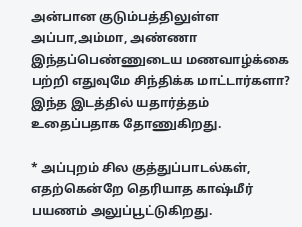அன்பான குடும்பத்திலுள்ள அப்பா,அம்மா, அண்ணா இந்தப்பெண்ணுடைய மணவாழ்க்கை பற்றி எதுவுமே சிந்திக்க மாட்டார்களா? இந்த இடத்தில் யதார்த்தம் உதைப்பதாக தோணுகிறது.

* அப்புறம் சில குத்துப்பாடல்கள், எதற்கென்றே தெரியாத காஷ்மீர் பயணம் அலுப்பூட்டுகிறது.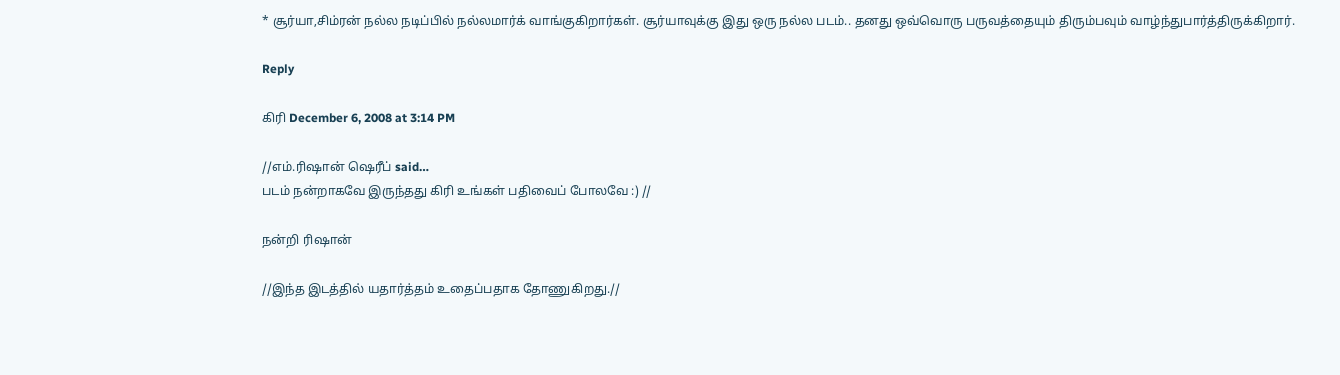* சூர்யா,சிம்ரன் நல்ல நடிப்பில் நல்லமார்க் வாங்குகிறார்கள். சூர்யாவுக்கு இது ஒரு நல்ல படம்.. தனது ஒவ்வொரு பருவத்தையும் திரும்பவும் வாழ்ந்துபார்த்திருக்கிறார்.

Reply

கிரி December 6, 2008 at 3:14 PM

//எம்.ரிஷான் ஷெரீப் said…
படம் நன்றாகவே இருந்தது கிரி உங்கள் பதிவைப் போலவே :) //

நன்றி ரிஷான்

//இந்த இடத்தில் யதார்த்தம் உதைப்பதாக தோணுகிறது.//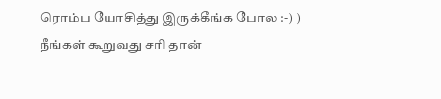ரொம்ப யோசித்து இருக்கீங்க போல :-) ) நீங்கள் கூறுவது சரி தான்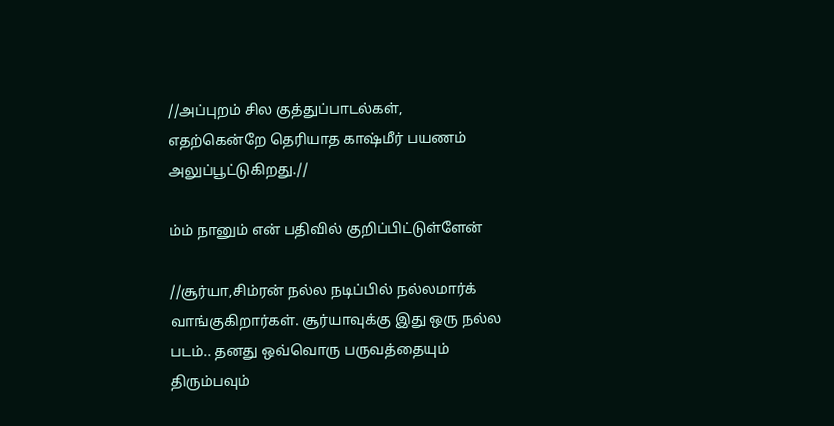//அப்புறம் சில குத்துப்பாடல்கள், எதற்கென்றே தெரியாத காஷ்மீர் பயணம் அலுப்பூட்டுகிறது.//

ம்ம் நானும் என் பதிவில் குறிப்பிட்டுள்ளேன்

//சூர்யா,சிம்ரன் நல்ல நடிப்பில் நல்லமார்க் வாங்குகிறார்கள். சூர்யாவுக்கு இது ஒரு நல்ல படம்.. தனது ஒவ்வொரு பருவத்தையும் திரும்பவும்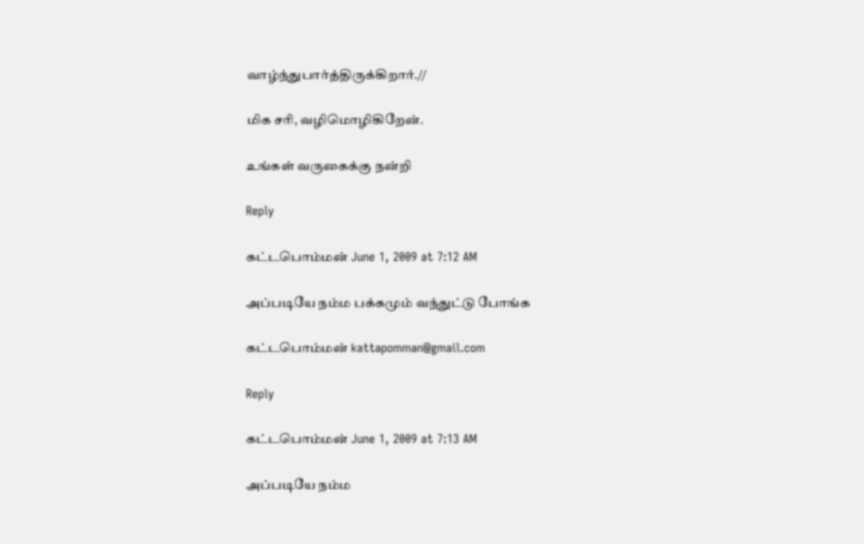வாழ்ந்துபார்த்திருக்கிறார்.//

மிக சரி, வழிமொழிகிறேன்.

உங்கள் வருகைக்கு நன்றி

Reply

கட்டபொம்மன் June 1, 2009 at 7:12 AM

அப்படியே நம்ம பக்கமும் வந்துட்டு போங்க

கட்டபொம்மன் kattapomman@gmail.com

Reply

கட்டபொம்மன் June 1, 2009 at 7:13 AM

அப்படியே நம்ம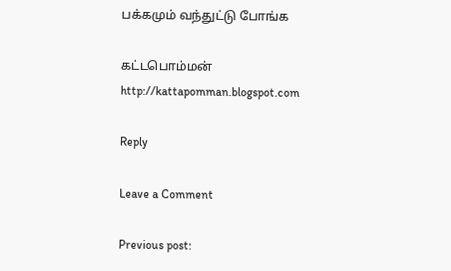பக்கமும் வந்துட்டு போங்க

கட்டபொம்மன்
http://kattapomman.blogspot.com

Reply

Leave a Comment

Previous post: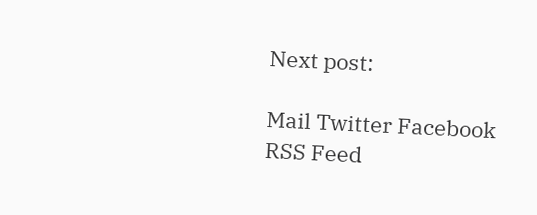Next post:

Mail Twitter Facebook RSS Feed